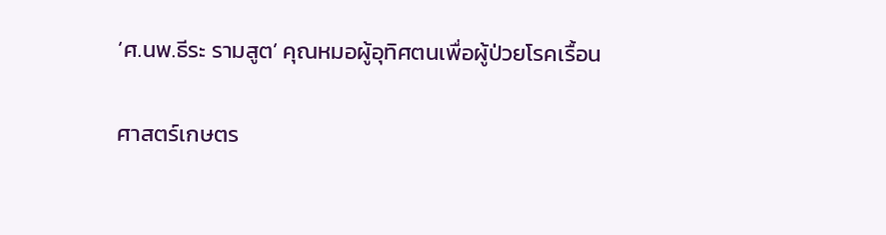‘ศ.นพ.ธีระ รามสูต’ คุณหมอผู้อุทิศตนเพื่อผู้ป่วยโรคเรื้อน

ศาสตร์เกษตร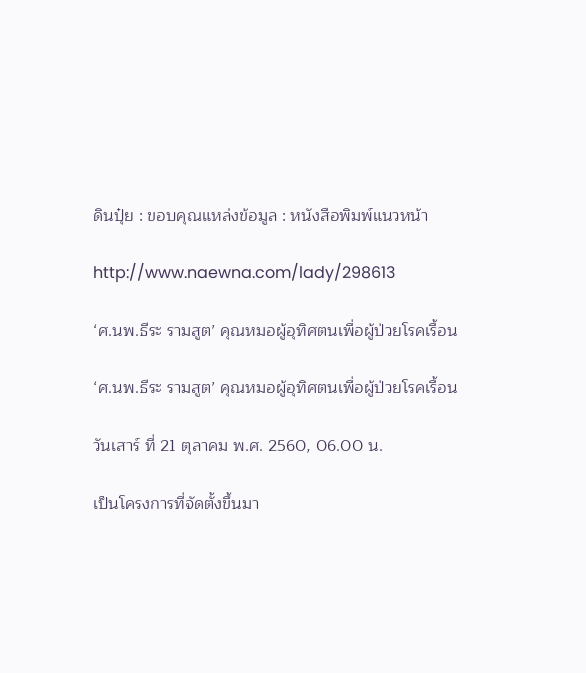ดินปุ๋ย : ขอบคุณแหล่งข้อมูล : หนังสือพิมพ์แนวหน้า

http://www.naewna.com/lady/298613

‘ศ.นพ.ธีระ รามสูต’ คุณหมอผู้อุทิศตนเพื่อผู้ป่วยโรคเรื้อน

‘ศ.นพ.ธีระ รามสูต’ คุณหมอผู้อุทิศตนเพื่อผู้ป่วยโรคเรื้อน

วันเสาร์ ที่ 21 ตุลาคม พ.ศ. 2560, 06.00 น.

เป็นโครงการที่จัดตั้งขึ้นมา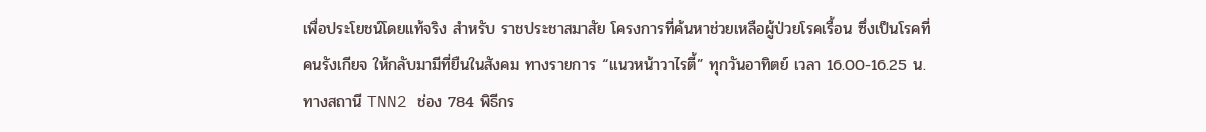เพื่อประโยชน์โดยแท้จริง สำหรับ ราชประชาสมาสัย โครงการที่ค้นหาช่วยเหลือผู้ป่วยโรคเรื้อน ซึ่งเป็นโรคที่คนรังเกียจ ให้กลับมามีที่ยืนในสังคม ทางรายการ “แนวหน้าวาไรตี้” ทุกวันอาทิตย์ เวลา 16.00-16.25 น. ทางสถานี TNN2 ช่อง 784 พิธีกร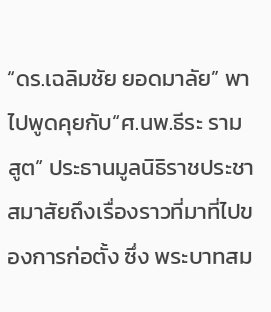“ดร.เฉลิมชัย ยอดมาลัย” พาไปพูดคุยกับ“ศ.นพ.ธีระ รามสูต” ประธานมูลนิธิราชประชาสมาสัยถึงเรื่องราวที่มาที่ไปของการก่อตั้ง ซึ่ง พระบาทสม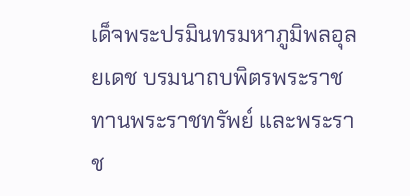เด็จพระปรมินทรมหาภูมิพลอุลยเดช บรมนาถบพิตรพระราชทานพระราชทรัพย์ และพระราช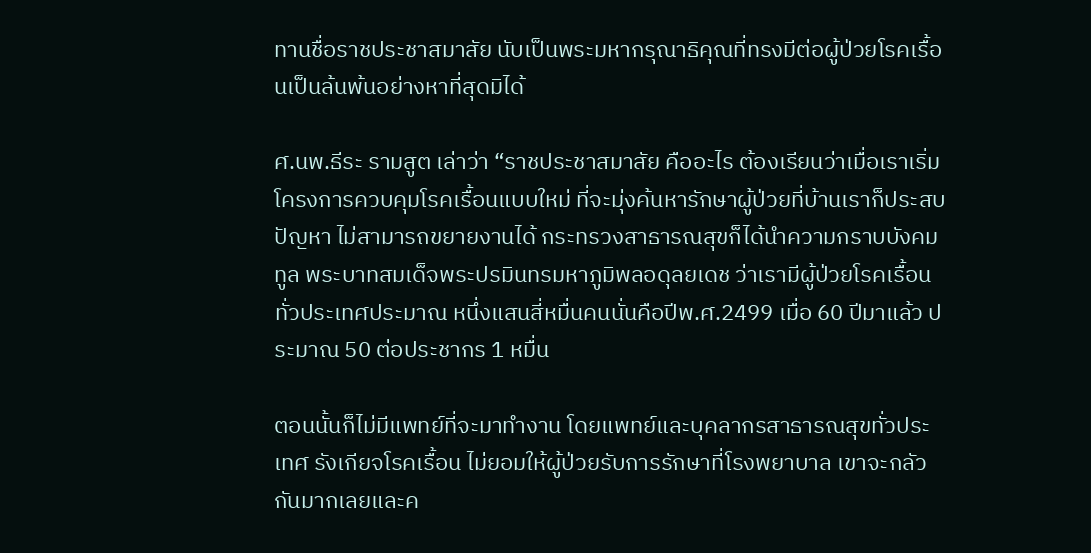ทานชื่อราชประชาสมาสัย นับเป็นพระมหากรุณาธิคุณที่ทรงมีต่อผู้ป่วยโรคเรื้อนเป็นล้นพ้นอย่างหาที่สุดมิได้

ศ.นพ.ธีระ รามสูต เล่าว่า “ราชประชาสมาสัย คืออะไร ต้องเรียนว่าเมื่อเราเริ่มโครงการควบคุมโรคเรื้อนแบบใหม่ ที่จะมุ่งค้นหารักษาผู้ป่วยที่บ้านเราก็ประสบปัญหา ไม่สามารถขยายงานได้ กระทรวงสาธารณสุขก็ได้นำความกราบบังคมทูล พระบาทสมเด็จพระปรมินทรมหาภูมิพลอดุลยเดช ว่าเรามีผู้ป่วยโรคเรื้อนทั่วประเทศประมาณ หนึ่งแสนสี่หมื่นคนนั่นคือปีพ.ศ.2499 เมื่อ 60 ปีมาแล้ว ประมาณ 50 ต่อประชากร 1 หมื่น

ตอนนั้นก็ไม่มีแพทย์ที่จะมาทำงาน โดยแพทย์และบุคลากรสาธารณสุขทั่วประเทศ รังเกียจโรคเรื้อน ไม่ยอมให้ผู้ป่วยรับการรักษาที่โรงพยาบาล เขาจะกลัวกันมากเลยและค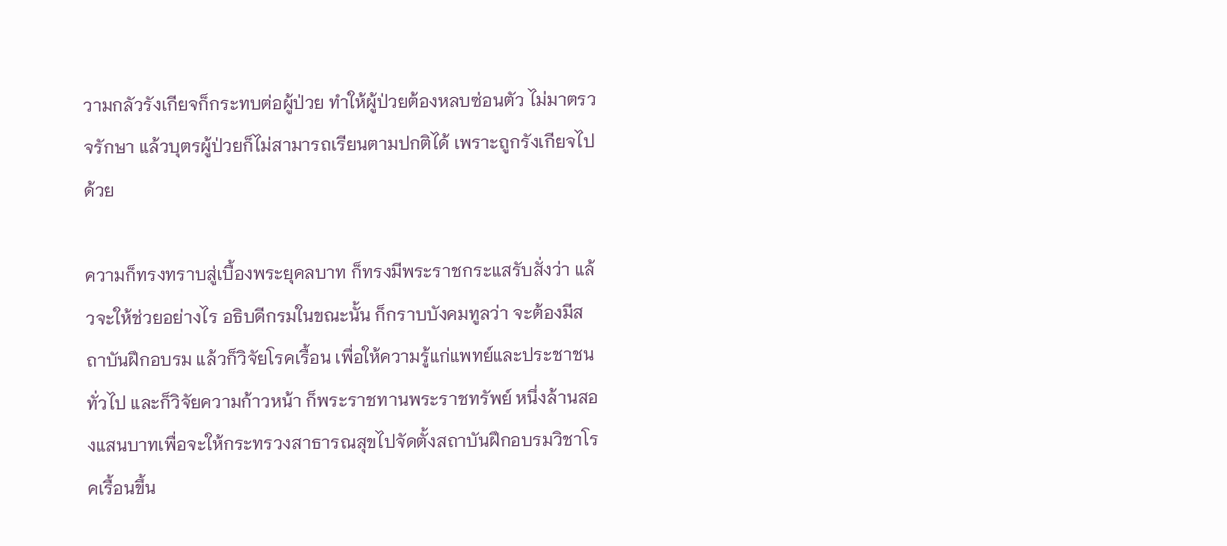วามกลัวรังเกียจก็กระทบต่อผู้ป่วย ทำให้ผู้ป่วยต้องหลบซ่อนตัว ไม่มาตรวจรักษา แล้วบุตรผู้ป่วยก็ไม่สามารถเรียนตามปกติได้ เพราะถูกรังเกียจไปด้วย

ความก็ทรงทราบสู่เบื้องพระยุคลบาท ก็ทรงมีพระราชกระแสรับสั่งว่า แล้วจะให้ช่วยอย่างไร อธิบดีกรมในขณะนั้น ก็กราบบังคมทูลว่า จะต้องมีสถาบันฝึกอบรม แล้วก็วิจัยโรคเรื้อน เพื่อให้ความรู้แก่แพทย์และประชาชนทั่วไป และก็วิจัยความก้าวหน้า ก็พระราชทานพระราชทรัพย์ หนึ่งล้านสองแสนบาทเพื่อจะให้กระทรวงสาธารณสุขไปจัดตั้งสถาบันฝึกอบรมวิชาโรคเรื้อนขึ้น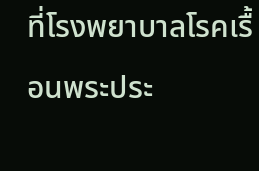ที่โรงพยาบาลโรคเรื้อนพระประ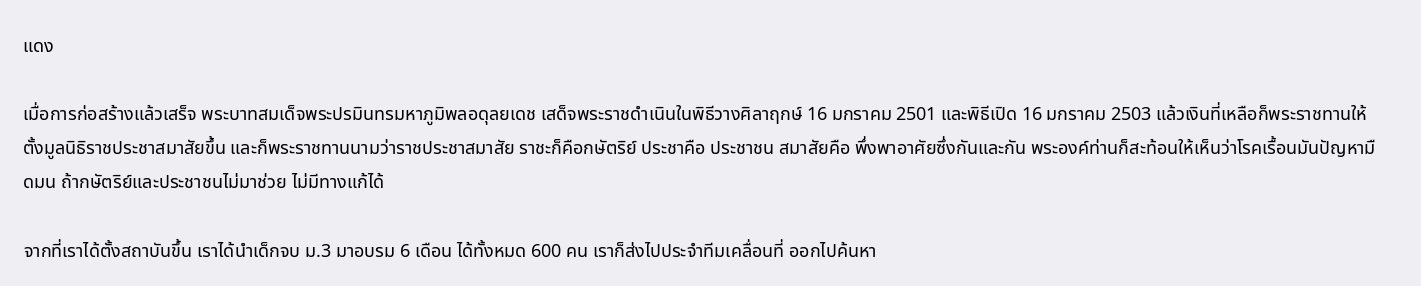แดง

เมื่อการก่อสร้างแล้วเสร็จ พระบาทสมเด็จพระปรมินทรมหาภูมิพลอดุลยเดช เสด็จพระราชดำเนินในพิธีวางศิลาฤกษ์ 16 มกราคม 2501 และพิธีเปิด 16 มกราคม 2503 แล้วเงินที่เหลือก็พระราชทานให้ตั้งมูลนิธิราชประชาสมาสัยขึ้น และก็พระราชทานนามว่าราชประชาสมาสัย ราชะก็คือกษัตริย์ ประชาคือ ประชาชน สมาสัยคือ พึ่งพาอาศัยซึ่งกันและกัน พระองค์ท่านก็สะท้อนให้เห็นว่าโรคเรื้อนมันปัญหามืดมน ถ้ากษัตริย์และประชาชนไม่มาช่วย ไม่มีทางแก้ได้

จากที่เราได้ตั้งสถาบันขึ้น เราได้นำเด็กจบ ม.3 มาอบรม 6 เดือน ได้ทั้งหมด 600 คน เราก็ส่งไปประจำทีมเคลื่อนที่ ออกไปค้นหา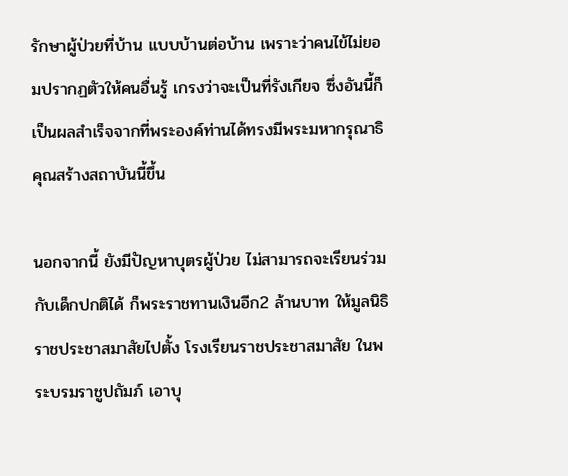รักษาผู้ป่วยที่บ้าน แบบบ้านต่อบ้าน เพราะว่าคนไข้ไม่ยอมปรากฏตัวให้คนอื่นรู้ เกรงว่าจะเป็นที่รังเกียจ ซึ่งอันนี้ก็เป็นผลสำเร็จจากที่พระองค์ท่านได้ทรงมีพระมหากรุณาธิคุณสร้างสถาบันนี้ขึ้น

นอกจากนี้ ยังมีปัญหาบุตรผู้ป่วย ไม่สามารถจะเรียนร่วมกับเด็กปกติได้ ก็พระราชทานเงินอีก2 ล้านบาท ให้มูลนิธิราชประชาสมาสัยไปตั้ง โรงเรียนราชประชาสมาสัย ในพระบรมราชูปถัมภ์ เอาบุ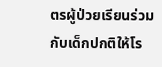ตรผู้ป่วยเรียนร่วมกับเด็กปกติให้โร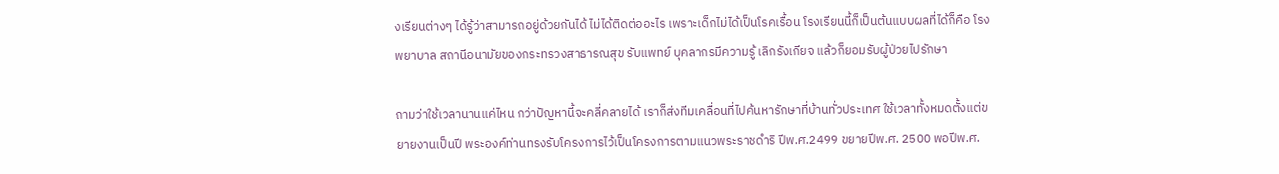งเรียนต่างๆ ได้รู้ว่าสามารถอยู่ด้วยกันได้ ไม่ได้ติดต่ออะไร เพราะเด็กไม่ได้เป็นโรคเรื้อน โรงเรียนนี้ก็เป็นต้นแบบผลที่ได้ก็คือ โรงพยาบาล สถานีอนามัยของกระทรวงสาธารณสุข รับแพทย์ บุคลากรมีความรู้ เลิกรังเกียจ แล้วก็ยอมรับผู้ป่วยไปรักษา

ถามว่าใช้เวลานานแค่ไหน กว่าปัญหานี้จะคลี่คลายได้ เราก็ส่งทีมเคลื่อนที่ไปค้นหารักษาที่บ้านทั่วประเทศ ใช้เวลาทั้งหมดตั้งแต่ขยายงานเป็นปี พระองค์ท่านทรงรับโครงการไว้เป็นโครงการตามแนวพระราชดำริ ปีพ.ศ.2499 ขยายปีพ.ศ. 2500 พอปีพ.ศ.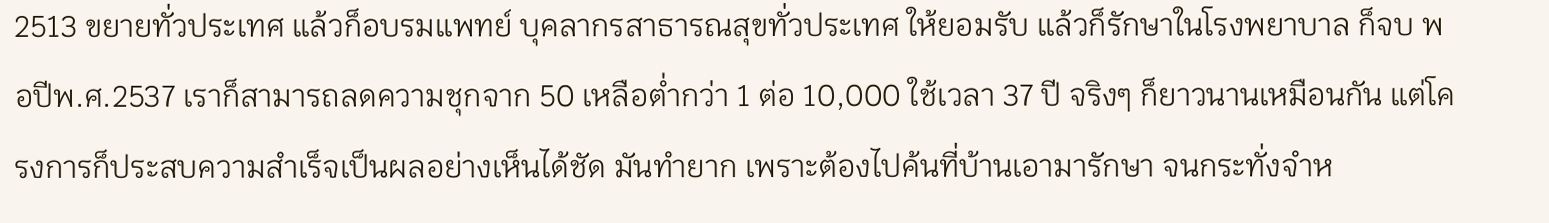2513 ขยายทั่วประเทศ แล้วก็อบรมแพทย์ บุคลากรสาธารณสุขทั่วประเทศ ให้ยอมรับ แล้วก็รักษาในโรงพยาบาล ก็จบ พอปีพ.ศ.2537 เราก็สามารถลดความชุกจาก 50 เหลือต่ำกว่า 1 ต่อ 10,000 ใช้เวลา 37 ปี จริงๆ ก็ยาวนานเหมือนกัน แต่โครงการก็ประสบความสำเร็จเป็นผลอย่างเห็นได้ชัด มันทำยาก เพราะต้องไปค้นที่บ้านเอามารักษา จนกระทั่งจำห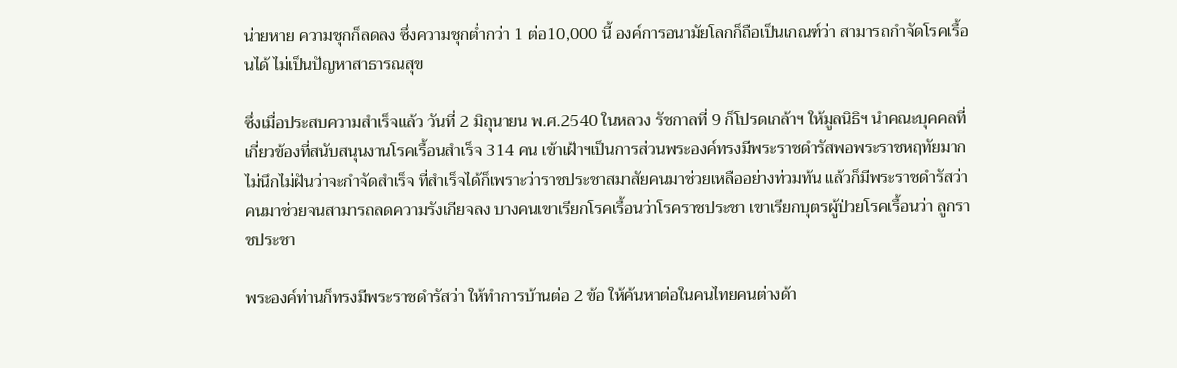น่ายหาย ความชุกก็ลดลง ซึ่งความชุกต่ำกว่า 1 ต่อ10,000 นี้ องค์การอนามัยโลกก็ถือเป็นเกณฑ์ว่า สามารถกำจัดโรคเรื้อนได้ ไม่เป็นปัญหาสาธารณสุข

ซึ่งเมื่อประสบความสำเร็จแล้ว วันที่ 2 มิถุนายน พ.ศ.2540 ในหลวง รัชกาลที่ 9 ก็โปรดเกล้าฯ ให้มูลนิธิฯ นำคณะบุคคลที่เกี่ยวข้องที่สนับสนุนงานโรคเรื้อนสำเร็จ 314 คน เข้าเฝ้าฯเป็นการส่วนพระองค์ทรงมีพระราชดำรัสพอพระราชหฤทัยมาก ไม่นึกไม่ฝันว่าจะกำจัดสำเร็จ ที่สำเร็จได้ก็เพราะว่าราชประชาสมาสัยคนมาช่วยเหลืออย่างท่วมท้น แล้วก็มีพระราชดำรัสว่า คนมาช่วยจนสามารถลดความรังเกียจลง บางคนเขาเรียกโรคเรื้อนว่าโรคราชประชา เขาเรียกบุตรผู้ป่วยโรคเรื้อนว่า ลูกราชประชา

พระองค์ท่านก็ทรงมีพระราชดำรัสว่า ให้ทำการบ้านต่อ 2 ข้อ ให้ค้นหาต่อในคนไทยคนต่างด้า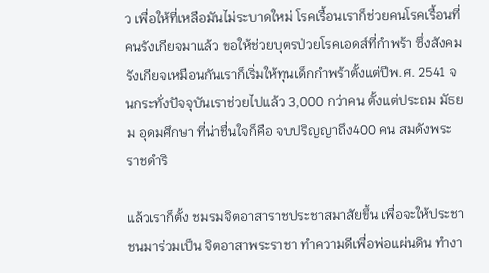ว เพื่อให้ที่เหลือมันไม่ระบาดใหม่ โรคเรื้อนเราก็ช่วยคนโรคเรื้อนที่คนรังเกียจมาแล้ว ขอให้ช่วยบุตรป่วยโรคเอดส์ที่กำพร้า ซึ่งสังคมรังเกียจเหมือนกันเราก็เริ่มให้ทุนเด็กกำพร้าตั้งแต่ปีพ.ศ. 2541 จนกระทั่งปัจจุบันเราช่วยไปแล้ว 3,000 กว่าคน ตั้งแต่ประถม มัธยม อุดมศึกษา ที่น่าชื่นใจก็คือ จบปริญญาถึง400 คน สมดังพระราชดำริ

แล้วเราก็ตั้ง ชมรมจิตอาสาราชประชาสมาสัยขึ้น เพื่อจะให้ประชาชนมาร่วมเป็น จิตอาสาพระราชา ทำความดีเพื่อพ่อแผ่นดิน ทำงา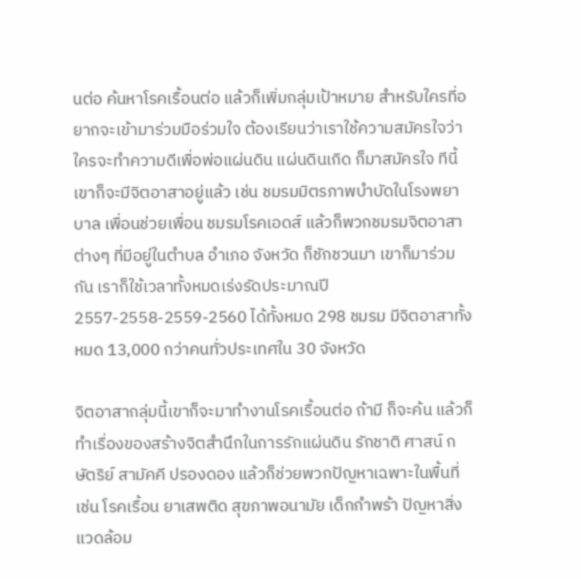นต่อ ค้นหาโรคเรื้อนต่อ แล้วก็เพิ่มกลุ่มเป้าหมาย สำหรับใครที่อยากจะเข้ามาร่วมมือร่วมใจ ต้องเรียนว่าเราใช้ความสมัครใจว่าใครจะทำความดีเพื่อพ่อแผ่นดิน แผ่นดินเกิด ก็มาสมัครใจ ทีนี้เขาก็จะมีจิตอาสาอยู่แล้ว เช่น ชมรมมิตรภาพบำบัดในโรงพยาบาล เพื่อนช่วยเพื่อน ชมรมโรคเอดส์ แล้วก็พวกชมรมจิตอาสาต่างๆ ที่มีอยู่ในตำบล อำเภอ จังหวัด ก็ชักชวนมา เขาก็มาร่วมกัน เราก็ใช้เวลาทั้งหมดเร่งรัดประมาณปี 2557-2558-2559-2560 ได้ทั้งหมด 298 ชมรม มีจิตอาสาทั้งหมด 13,000 กว่าคนทั่วประเทศใน 30 จังหวัด

จิตอาสากลุ่มนี้เขาก็จะมาทำงานโรคเรื้อนต่อ ถ้ามี ก็จะค้น แล้วก็ทำเรื่องของสร้างจิตสำนึกในการรักแผ่นดิน รักชาติ ศาสน์ กษัตริย์ สามัคคี ปรองดอง แล้วก็ช่วยพวกปัญหาเฉพาะในพื้นที่ เช่น โรคเรื้อน ยาเสพติด สุขภาพอนามัย เด็กกำพร้า ปัญหาสิ่งแวดล้อม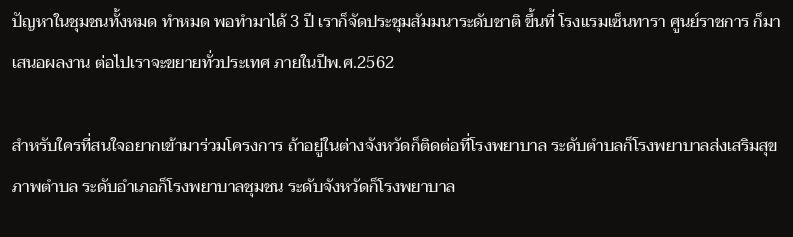ปัญหาในชุมชนทั้งหมด ทำหมด พอทำมาได้ 3 ปี เราก็จัดประชุมสัมมนาระดับชาติ ขึ้นที่ โรงแรมเซ็นทารา ศูนย์ราชการ ก็มาเสนอผลงาน ต่อไปเราจะขยายทั่วประเทศ ภายในปีพ.ศ.2562

สำหรับใครที่สนใจอยากเข้ามาร่วมโครงการ ถ้าอยู่ในต่างจังหวัดก็ติดต่อที่โรงพยาบาล ระดับตำบลก็โรงพยาบาลส่งเสริมสุขภาพตำบล ระดับอำเภอก็โรงพยาบาลชุมชน ระดับจังหวัดก็โรงพยาบาล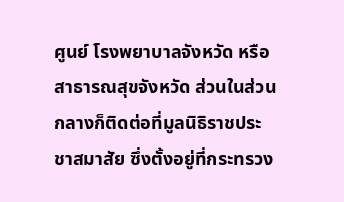ศูนย์ โรงพยาบาลจังหวัด หรือสาธารณสุขจังหวัด ส่วนในส่วนกลางก็ติดต่อที่มูลนิธิราชประชาสมาสัย ซึ่งตั้งอยู่ที่กระทรวง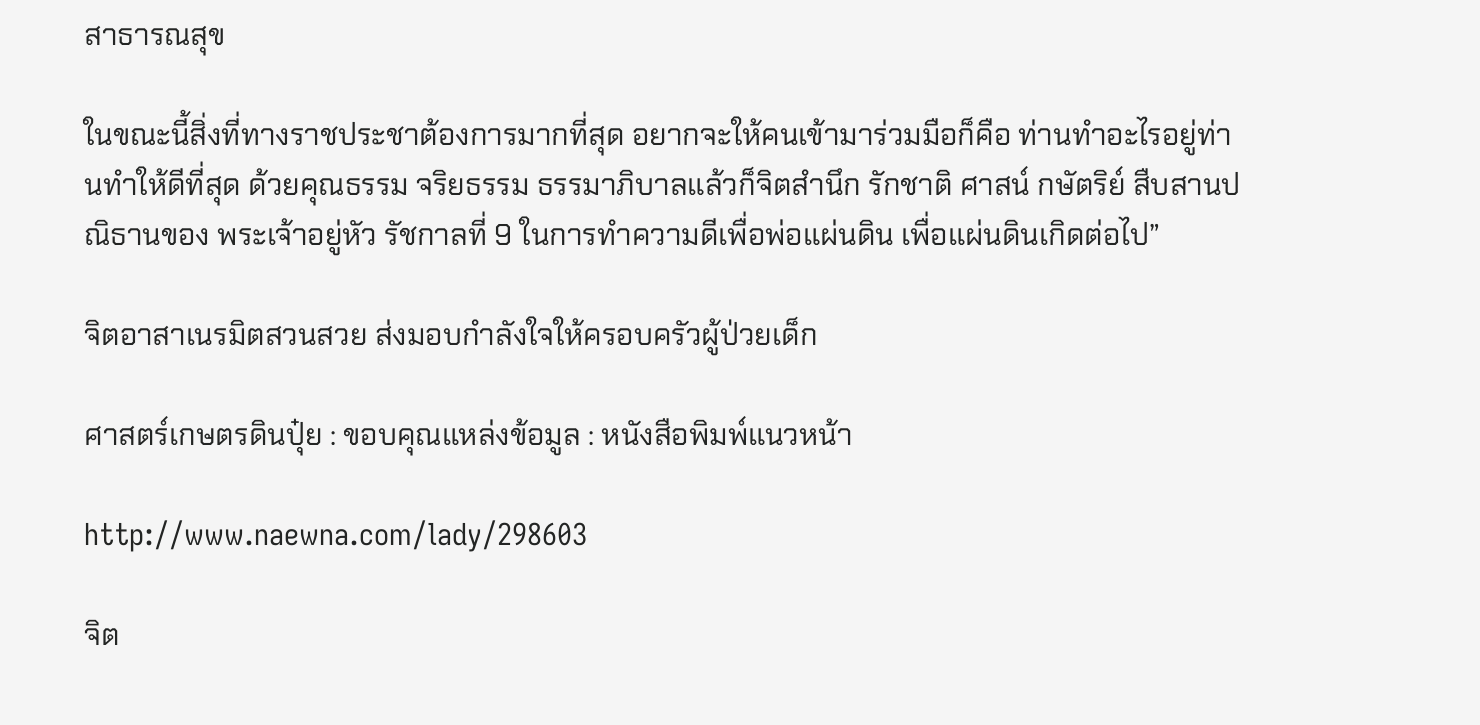สาธารณสุข

ในขณะนี้สิ่งที่ทางราชประชาต้องการมากที่สุด อยากจะให้คนเข้ามาร่วมมือก็คือ ท่านทำอะไรอยู่ท่านทำให้ดีที่สุด ด้วยคุณธรรม จริยธรรม ธรรมาภิบาลแล้วก็จิตสำนึก รักชาติ ศาสน์ กษัตริย์ สืบสานปณิธานของ พระเจ้าอยู่หัว รัชกาลที่ 9 ในการทำความดีเพื่อพ่อแผ่นดิน เพื่อแผ่นดินเกิดต่อไป”

จิตอาสาเนรมิตสวนสวย ส่งมอบกำลังใจให้ครอบครัวผู้ป่วยเด็ก

ศาสตร์เกษตรดินปุ๋ย : ขอบคุณแหล่งข้อมูล : หนังสือพิมพ์แนวหน้า

http://www.naewna.com/lady/298603

จิต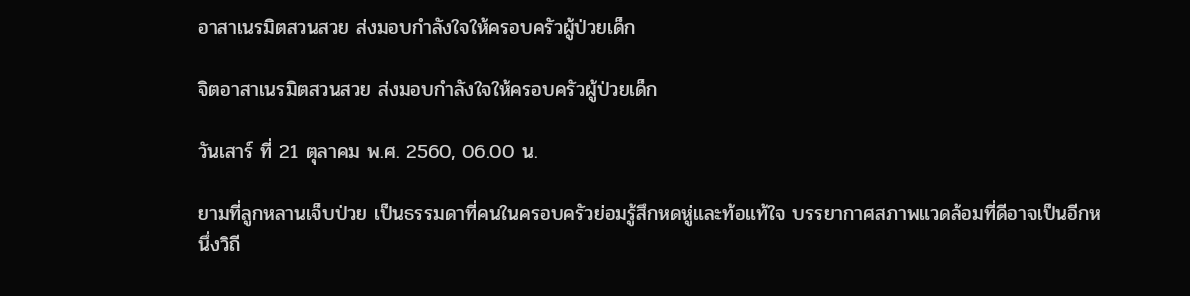อาสาเนรมิตสวนสวย ส่งมอบกำลังใจให้ครอบครัวผู้ป่วยเด็ก

จิตอาสาเนรมิตสวนสวย ส่งมอบกำลังใจให้ครอบครัวผู้ป่วยเด็ก

วันเสาร์ ที่ 21 ตุลาคม พ.ศ. 2560, 06.00 น.

ยามที่ลูกหลานเจ็บป่วย เป็นธรรมดาที่คนในครอบครัวย่อมรู้สึกหดหู่และท้อแท้ใจ บรรยากาศสภาพแวดล้อมที่ดีอาจเป็นอีกหนึ่งวิถี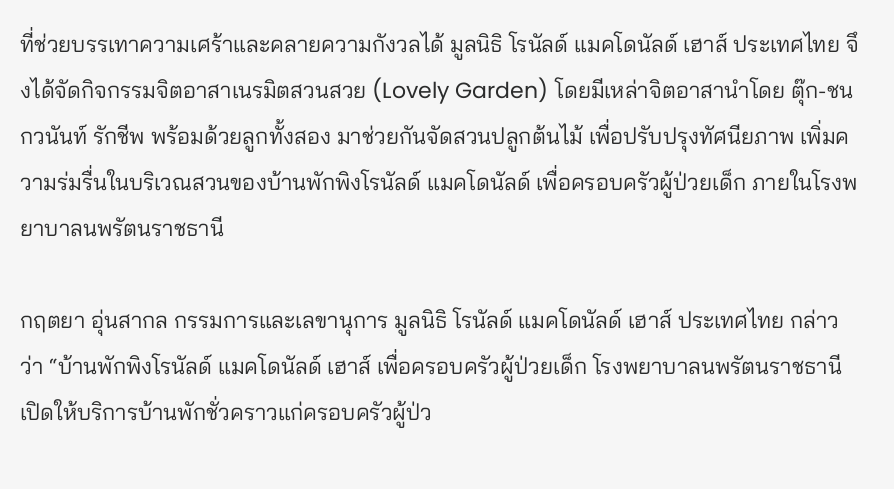ที่ช่วยบรรเทาความเศร้าและคลายความกังวลได้ มูลนิธิ โรนัลด์ แมคโดนัลด์ เฮาส์ ประเทศไทย จึงได้จัดกิจกรรมจิตอาสาเนรมิตสวนสวย (Lovely Garden) โดยมีเหล่าจิตอาสานำโดย ตุ๊ก-ชนกวนันท์ รักชีพ พร้อมด้วยลูกทั้งสอง มาช่วยกันจัดสวนปลูกต้นไม้ เพื่อปรับปรุงทัศนียภาพ เพิ่มความร่มรื่นในบริเวณสวนของบ้านพักพิงโรนัลด์ แมคโดนัลด์ เพื่อครอบครัวผู้ป่วยเด็ก ภายในโรงพยาบาลนพรัตนราชธานี

กฤตยา อุ่นสากล กรรมการและเลขานุการ มูลนิธิ โรนัลด์ แมคโดนัลด์ เฮาส์ ประเทศไทย กล่าวว่า “บ้านพักพิงโรนัลด์ แมคโดนัลด์ เฮาส์ เพื่อครอบครัวผู้ป่วยเด็ก โรงพยาบาลนพรัตนราชธานี เปิดให้บริการบ้านพักชั่วคราวแก่ครอบครัวผู้ป่ว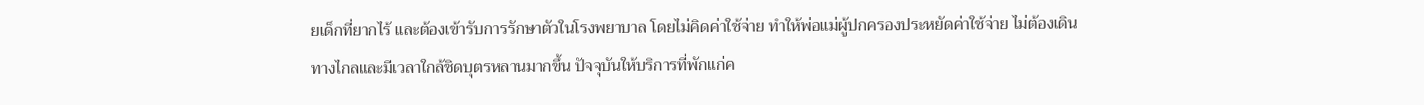ยเด็กที่ยากไร้ และต้องเข้ารับการรักษาตัวในโรงพยาบาล โดยไม่คิดค่าใช้จ่าย ทำให้พ่อแม่ผู้ปกครองประหยัดค่าใช้จ่าย ไม่ต้องเดินทางไกลและมีเวลาใกล้ชิดบุตรหลานมากขึ้น ปัจจุบันให้บริการที่พักแก่ค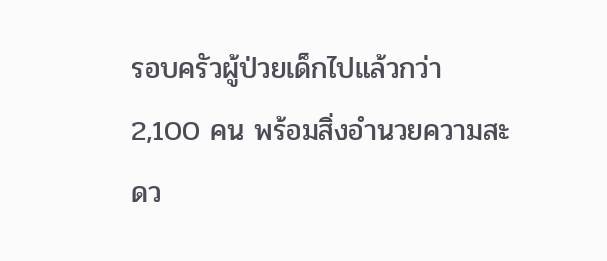รอบครัวผู้ป่วยเด็กไปแล้วกว่า 2,100 คน พร้อมสิ่งอำนวยความสะดว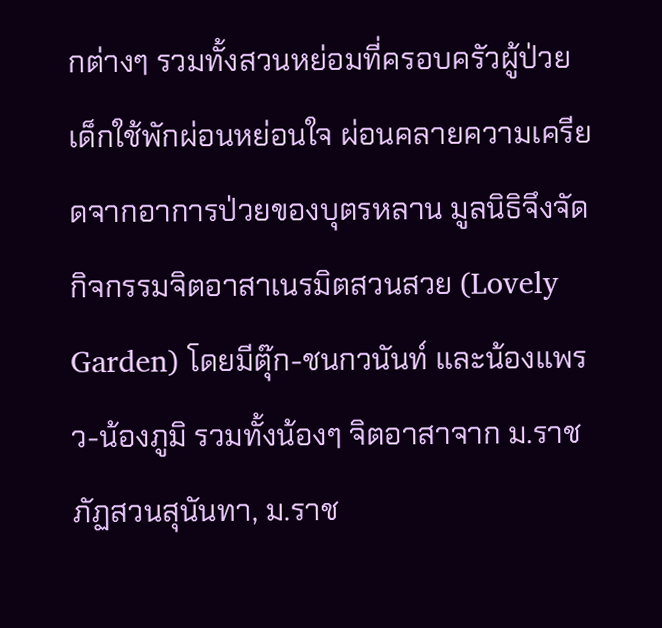กต่างๆ รวมทั้งสวนหย่อมที่ครอบครัวผู้ป่วยเด็กใช้พักผ่อนหย่อนใจ ผ่อนคลายความเครียดจากอาการป่วยของบุตรหลาน มูลนิธิจึงจัดกิจกรรมจิตอาสาเนรมิตสวนสวย (Lovely Garden) โดยมีตุ๊ก-ชนกวนันท์ และน้องแพรว-น้องภูมิ รวมทั้งน้องๆ จิตอาสาจาก ม.ราชภัฏสวนสุนันทา, ม.ราช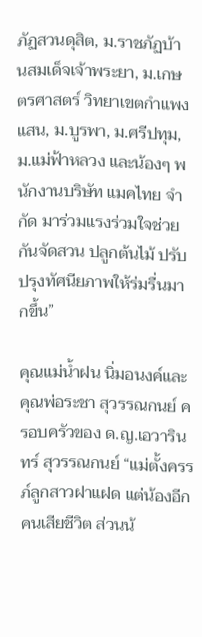ภัฏสวนดุสิต, ม.ราชภัฏบ้านสมเด็จเจ้าพระยา, ม.เกษตรศาสตร์ วิทยาเขตกำแพงแสน, ม.บูรพา, ม.ศรีปทุม, ม.แม่ฟ้าหลวง และน้องๆ พนักงานบริษัท แมคไทย จำกัด มาร่วมแรงร่วมใจช่วยกันจัดสวน ปลูกต้นไม้ ปรับปรุงทัศนียภาพให้ร่มรื่นมากขึ้น”

คุณแม่น้ำฝน นิ่มอนงค์และคุณพ่อระชา สุวรรณกนย์ ครอบครัวของ ด.ญ.เอวารินทร์ สุวรรณกนย์ “แม่ตั้งครรภ์ลูกสาวฝาแฝด แต่น้องอีกคนเสียชีวิต ส่วนน้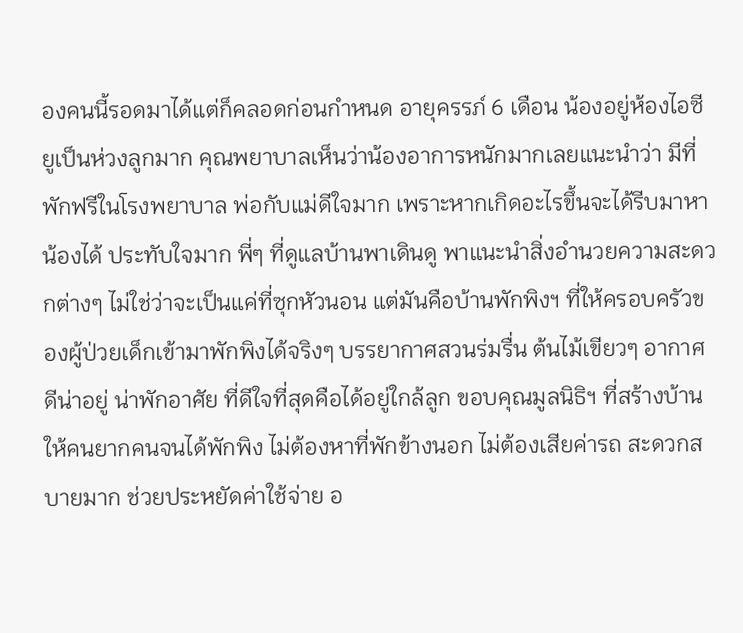องคนนี้รอดมาได้แต่ก็คลอดก่อนกำหนด อายุครรภ์ 6 เดือน น้องอยู่ห้องไอซียูเป็นห่วงลูกมาก คุณพยาบาลเห็นว่าน้องอาการหนักมากเลยแนะนำว่า มีที่พักฟรีในโรงพยาบาล พ่อกับแม่ดีใจมาก เพราะหากเกิดอะไรขึ้นจะได้รีบมาหาน้องได้ ประทับใจมาก พี่ๆ ที่ดูแลบ้านพาเดินดู พาแนะนำสิ่งอำนวยความสะดวกต่างๆ ไม่ใช่ว่าจะเป็นแค่ที่ซุกหัวนอน แต่มันคือบ้านพักพิงฯ ที่ให้ครอบครัวของผู้ป่วยเด็กเข้ามาพักพิงได้จริงๆ บรรยากาศสวนร่มรื่น ต้นไม้เขียวๆ อากาศดีน่าอยู่ น่าพักอาศัย ที่ดีใจที่สุดคือได้อยู่ใกล้ลูก ขอบคุณมูลนิธิฯ ที่สร้างบ้านให้คนยากคนจนได้พักพิง ไม่ต้องหาที่พักข้างนอก ไม่ต้องเสียค่ารถ สะดวกสบายมาก ช่วยประหยัดค่าใช้จ่าย อ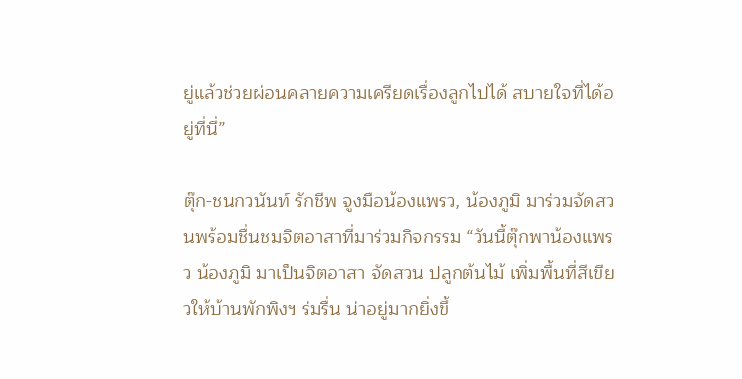ยู่แล้วช่วยผ่อนคลายความเครียดเรื่องลูกไปได้ สบายใจที่ได้อยู่ที่นี่”

ตุ๊ก-ชนกวนันท์ รักชีพ จูงมือน้องแพรว, น้องภูมิ มาร่วมจัดสวนพร้อมชื่นชมจิตอาสาที่มาร่วมกิจกรรม “วันนี้ตุ๊กพาน้องแพรว น้องภูมิ มาเป็นจิตอาสา จัดสวน ปลูกต้นไม้ เพิ่มพื้นที่สีเขียวให้บ้านพักพิงฯ ร่มรื่น น่าอยู่มากยิ่งขึ้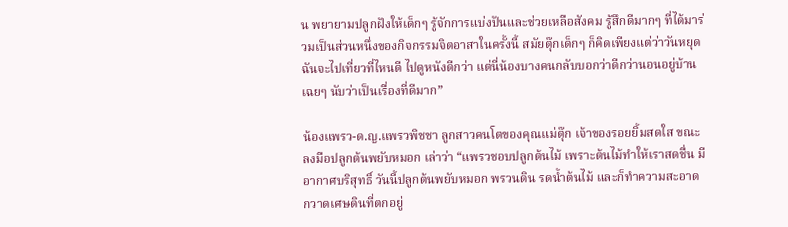น พยายามปลูกฝังให้เด็กๆ รู้จักการแบ่งปันและช่วยเหลือสังคม รู้สึกดีมากๆ ที่ได้มาร่วมเป็นส่วนหนึ่งของกิจกรรมจิตอาสาในครั้งนี้ สมัยตุ๊กเด็กๆ ก็คิดเพียงแต่ว่าวันหยุดฉันจะไปเที่ยวที่ไหนดี ไปดูหนังดีกว่า แต่นี่น้องบางคนกลับบอกว่าดีกว่านอนอยู่บ้านเฉยๆ นับว่าเป็นเรื่องที่ดีมาก”

น้องแพรว-ด.ญ.แพรวพิชชา ลูกสาวคนโตของคุณแม่ตุ๊ก เจ้าของรอยยิ้มสดใส ขณะลงมือปลูกต้นพยับหมอก เล่าว่า “แพรวชอบปลูกต้นไม้ เพราะต้นไม้ทำให้เราสดชื่น มีอากาศบริสุทธิ์ วันนี้ปลูกต้นพยับหมอก พรวนดิน รดน้ำต้นไม้ และก็ทำความสะอาด กวาดเศษดินที่ตกอยู่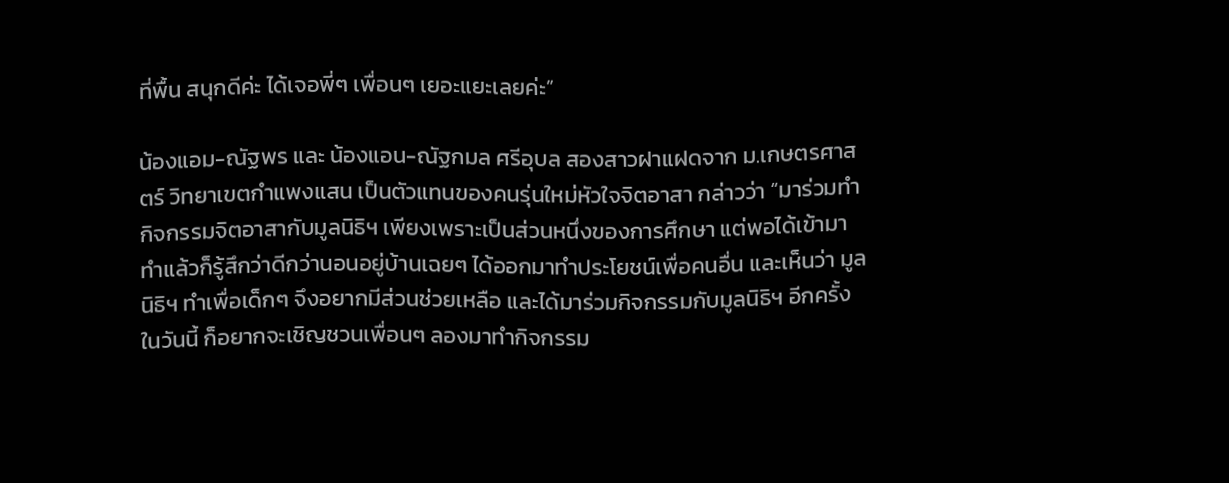ที่พื้น สนุกดีค่ะ ได้เจอพี่ๆ เพื่อนๆ เยอะแยะเลยค่ะ”

น้องแอม-ณัฐพร และ น้องแอน-ณัฐกมล ศรีอุบล สองสาวฝาแฝดจาก ม.เกษตรศาสตร์ วิทยาเขตกำแพงแสน เป็นตัวแทนของคนรุ่นใหม่หัวใจจิตอาสา กล่าวว่า “มาร่วมทำกิจกรรมจิตอาสากับมูลนิธิฯ เพียงเพราะเป็นส่วนหนึ่งของการศึกษา แต่พอได้เข้ามาทำแล้วก็รู้สึกว่าดีกว่านอนอยู่บ้านเฉยๆ ได้ออกมาทำประโยชน์เพื่อคนอื่น และเห็นว่า มูลนิธิฯ ทำเพื่อเด็กๆ จึงอยากมีส่วนช่วยเหลือ และได้มาร่วมกิจกรรมกับมูลนิธิฯ อีกครั้งในวันนี้ ก็อยากจะเชิญชวนเพื่อนๆ ลองมาทำกิจกรรม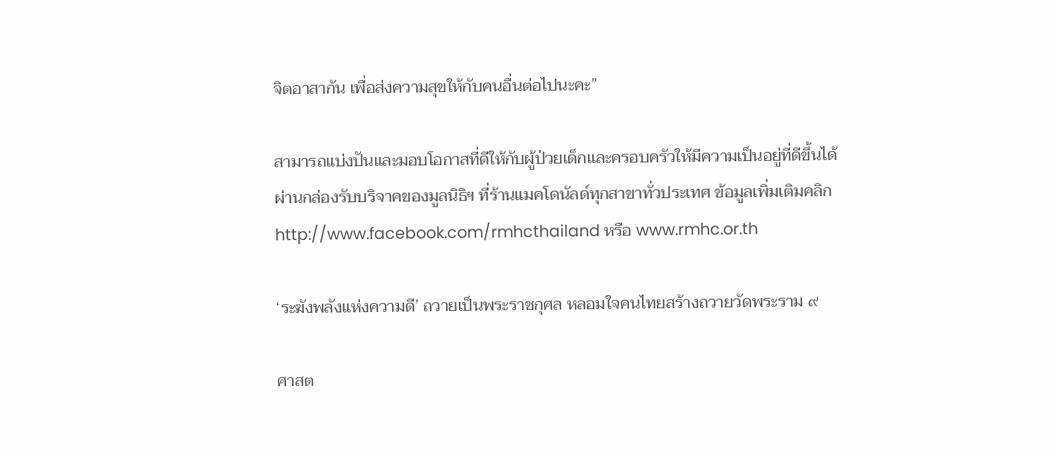จิตอาสากัน เพื่อส่งความสุขให้กับคนอื่นต่อไปนะคะ”

สามารถแบ่งปันและมอบโอกาสที่ดีให้กับผู้ป่วยเด็กและครอบครัวให้มีความเป็นอยู่ที่ดีขึ้นได้ ผ่านกล่องรับบริจาคของมูลนิธิฯ ที่ร้านแมคโดนัลด์ทุกสาขาทั่วประเทศ ข้อมูลเพิ่มเติมคลิก http://www.facebook.com/rmhcthailand หรือ www.rmhc.or.th

‘ระฆังพลังแห่งความดี’ ถวายเป็นพระราชกุศล หลอมใจคนไทยสร้างถวายวัดพระราม ๙

ศาสต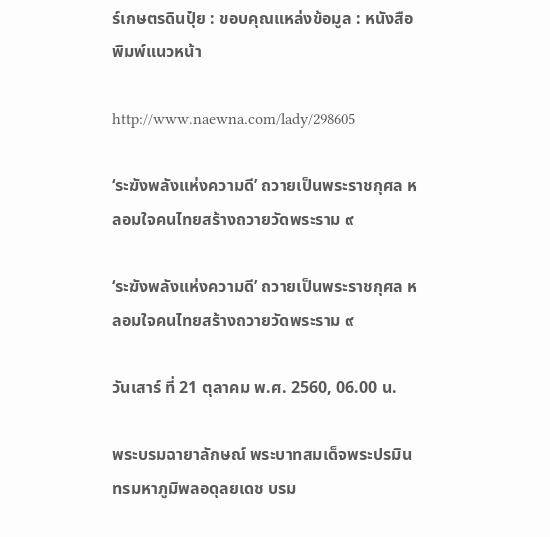ร์เกษตรดินปุ๋ย : ขอบคุณแหล่งข้อมูล : หนังสือพิมพ์แนวหน้า

http://www.naewna.com/lady/298605

‘ระฆังพลังแห่งความดี’ ถวายเป็นพระราชกุศล หลอมใจคนไทยสร้างถวายวัดพระราม ๙

‘ระฆังพลังแห่งความดี’ ถวายเป็นพระราชกุศล หลอมใจคนไทยสร้างถวายวัดพระราม ๙

วันเสาร์ ที่ 21 ตุลาคม พ.ศ. 2560, 06.00 น.

พระบรมฉายาลักษณ์ พระบาทสมเด็จพระปรมินทรมหาภูมิพลอดุลยเดช บรม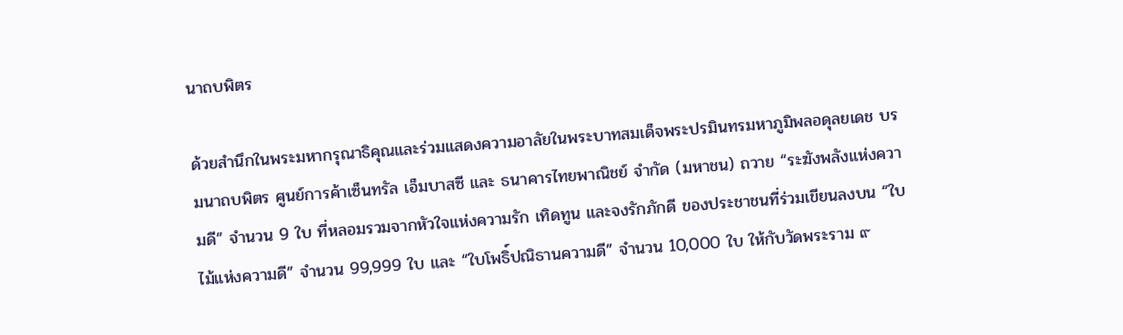นาถบพิตร

ด้วยสำนึกในพระมหากรุณาธิคุณและร่วมแสดงความอาลัยในพระบาทสมเด็จพระปรมินทรมหาภูมิพลอดุลยเดช บรมนาถบพิตร ศูนย์การค้าเซ็นทรัล เอ็มบาสซี และ ธนาคารไทยพาณิชย์ จำกัด (มหาชน) ถวาย “ระฆังพลังแห่งความดี” จำนวน 9 ใบ ที่หลอมรวมจากหัวใจแห่งความรัก เทิดทูน และจงรักภักดี ของประชาชนที่ร่วมเขียนลงบน “ใบไม้แห่งความดี” จำนวน 99,999 ใบ และ “ใบโพธิ์ปณิธานความดี” จำนวน 10,000 ใบ ให้กับวัดพระราม ๙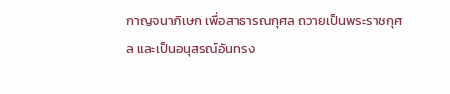กาญจนาภิเษก เพื่อสาธารณกุศล ถวายเป็นพระราชกุศล และเป็นอนุสรณ์อันทรง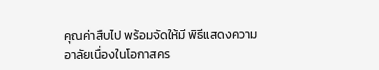คุณค่าสืบไป พร้อมจัดให้มี พิธีแสดงความอาลัยเนื่องในโอกาสคร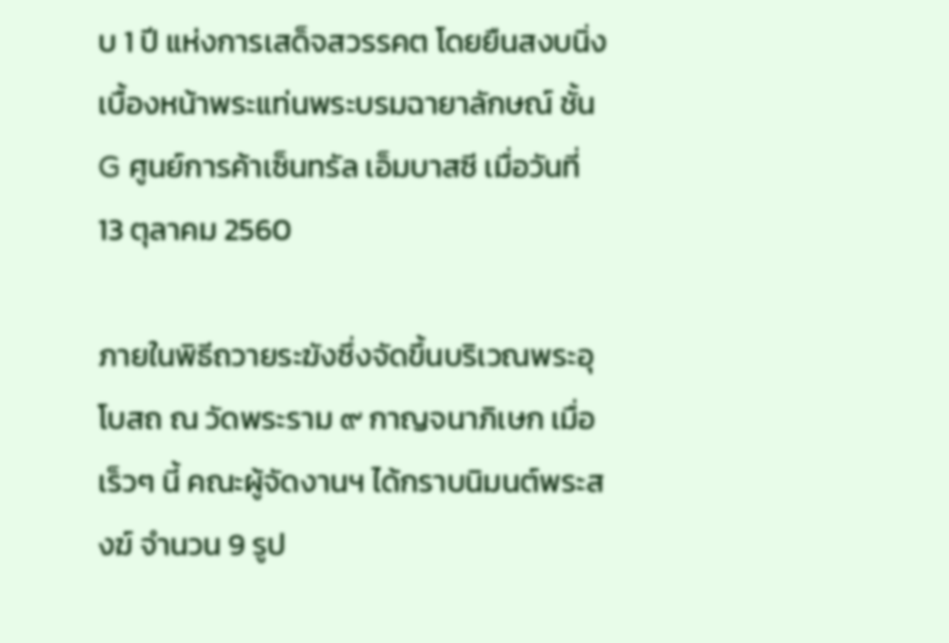บ 1 ปี แห่งการเสด็จสวรรคต โดยยืนสงบนิ่ง เบื้องหน้าพระแท่นพระบรมฉายาลักษณ์ ชั้น G ศูนย์การค้าเซ็นทรัล เอ็มบาสซี เมื่อวันที่ 13 ตุลาคม 2560

ภายในพิธีถวายระฆังซึ่งจัดขึ้นบริเวณพระอุโบสถ ณ วัดพระราม ๙ กาญจนาภิเษก เมื่อเร็วๆ นี้ คณะผู้จัดงานฯ ได้กราบนิมนต์พระสงฆ์ จำนวน 9 รูป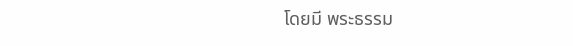โดยมี พระธรรม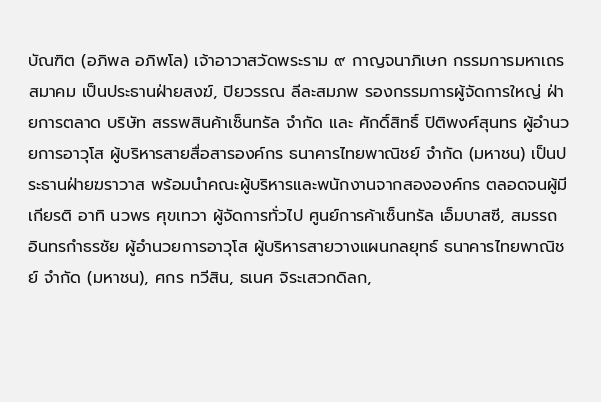บัณฑิต (อภิพล อภิพโล) เจ้าอาวาสวัดพระราม ๙ กาญจนาภิเษก กรรมการมหาเถรสมาคม เป็นประธานฝ่ายสงฆ์, ปิยวรรณ ลีละสมภพ รองกรรมการผู้จัดการใหญ่ ฝ่ายการตลาด บริษัท สรรพสินค้าเซ็นทรัล จำกัด และ ศักดิ์สิทธิ์ ปิติพงศ์สุนทร ผู้อำนวยการอาวุโส ผู้บริหารสายสื่อสารองค์กร ธนาคารไทยพาณิชย์ จำกัด (มหาชน) เป็นประธานฝ่ายฆราวาส พร้อมนำคณะผู้บริหารและพนักงานจากสององค์กร ตลอดจนผู้มีเกียรติ อาทิ นวพร ศุขเทวา ผู้จัดการทั่วไป ศูนย์การค้าเซ็นทรัล เอ็มบาสซี, สมรรถ อินทรกำธรชัย ผู้อำนวยการอาวุโส ผู้บริหารสายวางแผนกลยุทธ์ ธนาคารไทยพาณิชย์ จำกัด (มหาชน), ศกร ทวีสิน, ธเนศ จิระเสวกดิลก,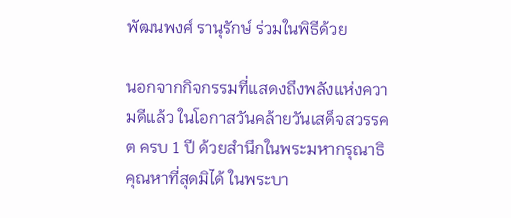พัฒนพงศ์ รานุรักษ์ ร่วมในพิธีด้วย

นอกจากกิจกรรมที่แสดงถึงพลังแห่งความดีแล้ว ในโอกาสวันคล้ายวันเสด็จสวรรคต ครบ 1 ปี ด้วยสำนึกในพระมหากรุณาธิคุณหาที่สุดมิได้ ในพระบา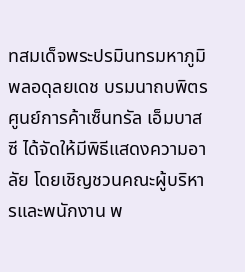ทสมเด็จพระปรมินทรมหาภูมิพลอดุลยเดช บรมนาถบพิตร ศูนย์การค้าเซ็นทรัล เอ็มบาสซี ได้จัดให้มีพิธีแสดงความอาลัย โดยเชิญชวนคณะผู้บริหารและพนักงาน พ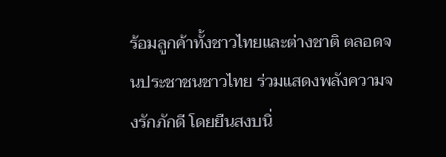ร้อมลูกค้าทั้งชาวไทยและต่างชาติ ตลอดจนประชาชนชาวไทย ร่วมแสดงพลังความจงรักภักดี โดยยืนสงบนิ่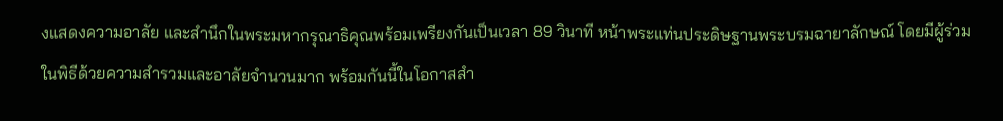งแสดงความอาลัย และสำนึกในพระมหากรุณาธิคุณพร้อมเพรียงกันเป็นเวลา 89 วินาที หน้าพระแท่นประดิษฐานพระบรมฉายาลักษณ์ โดยมีผู้ร่วมในพิธีด้วยความสำรวมและอาลัยจำนวนมาก พร้อมกันนี้ในโอกาสสำ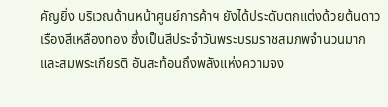คัญยิ่ง บริเวณด้านหน้าศูนย์การค้าฯ ยังได้ประดับตกแต่งด้วยต้นดาวเรืองสีเหลืองทอง ซึ่งเป็นสีประจำวันพระบรมราชสมภพจำนวนมาก และสมพระเกียรติ อันสะท้อนถึงพลังแห่งความจง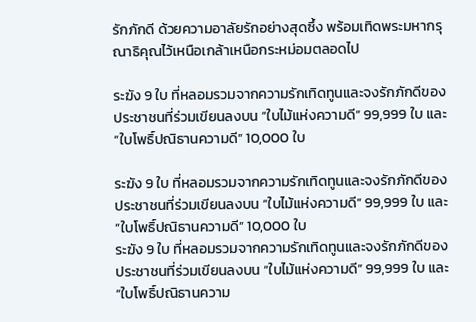รักภักดี ด้วยความอาลัยรักอย่างสุดซึ้ง พร้อมเทิดพระมหากรุณาธิคุณไว้เหนือเกล้าเหนือกระหม่อมตลอดไป

ระฆัง 9 ใบ ที่หลอมรวมจากความรักเทิดทูนและจงรักภักดีของประชาชนที่ร่วมเขียนลงบน “ใบไม้แห่งความดี” 99,999 ใบ และ “ใบโพธิ์ปณิธานความดี” 10,000 ใบ

ระฆัง 9 ใบ ที่หลอมรวมจากความรักเทิดทูนและจงรักภักดีของประชาชนที่ร่วมเขียนลงบน “ใบไม้แห่งความดี” 99,999 ใบ และ “ใบโพธิ์ปณิธานความดี” 10,000 ใบ
ระฆัง 9 ใบ ที่หลอมรวมจากความรักเทิดทูนและจงรักภักดีของประชาชนที่ร่วมเขียนลงบน “ใบไม้แห่งความดี” 99,999 ใบ และ “ใบโพธิ์ปณิธานความ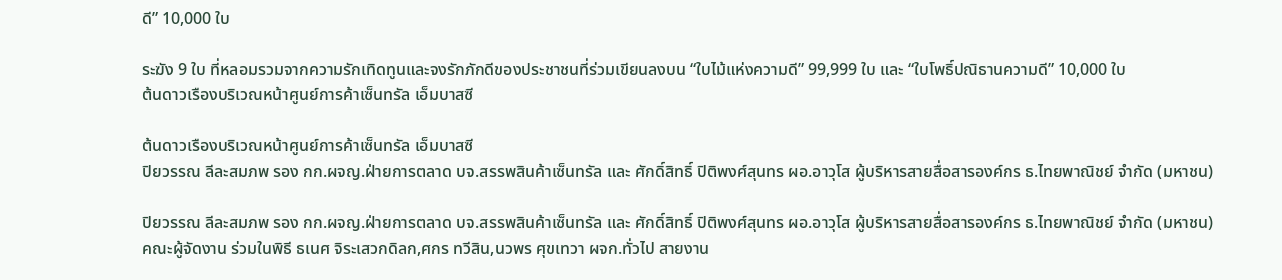ดี” 10,000 ใบ

ระฆัง 9 ใบ ที่หลอมรวมจากความรักเทิดทูนและจงรักภักดีของประชาชนที่ร่วมเขียนลงบน “ใบไม้แห่งความดี” 99,999 ใบ และ “ใบโพธิ์ปณิธานความดี” 10,000 ใบ
ต้นดาวเรืองบริเวณหน้าศูนย์การค้าเซ็นทรัล เอ็มบาสซี

ต้นดาวเรืองบริเวณหน้าศูนย์การค้าเซ็นทรัล เอ็มบาสซี
ปิยวรรณ ลีละสมภพ รอง กก.ผจญ.ฝ่ายการตลาด บจ.สรรพสินค้าเซ็นทรัล และ ศักดิ์สิทธิ์ ปิติพงศ์สุนทร ผอ.อาวุโส ผู้บริหารสายสื่อสารองค์กร ธ.ไทยพาณิชย์ จำกัด (มหาชน)

ปิยวรรณ ลีละสมภพ รอง กก.ผจญ.ฝ่ายการตลาด บจ.สรรพสินค้าเซ็นทรัล และ ศักดิ์สิทธิ์ ปิติพงศ์สุนทร ผอ.อาวุโส ผู้บริหารสายสื่อสารองค์กร ธ.ไทยพาณิชย์ จำกัด (มหาชน)
คณะผู้จัดงาน ร่วมในพิธี ธเนศ จิระเสวกดิลก,ศกร ทวีสิน,นวพร ศุขเทวา ผจก.ทั่วไป สายงาน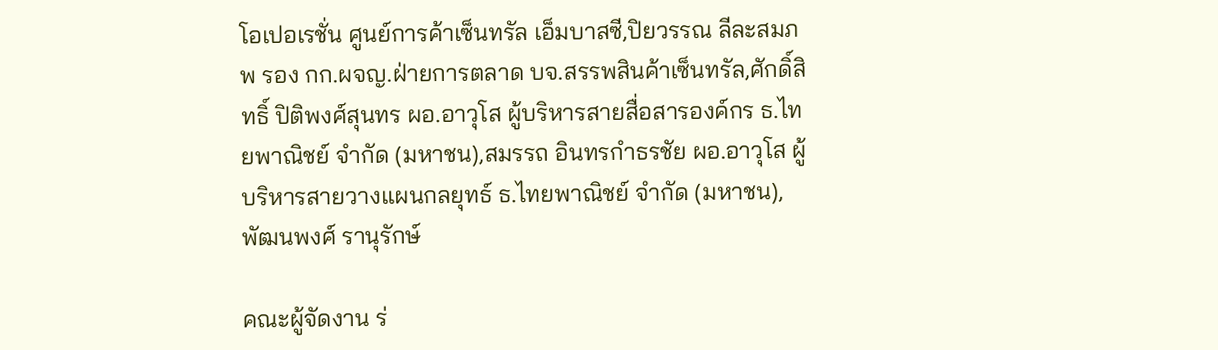โอเปอเรชั่น ศูนย์การค้าเซ็นทรัล เอ็มบาสซี,ปิยวรรณ ลีละสมภพ รอง กก.ผจญ.ฝ่ายการตลาด บจ.สรรพสินค้าเซ็นทรัล,ศักดิ์สิทธิ์ ปิติพงศ์สุนทร ผอ.อาวุโส ผู้บริหารสายสื่อสารองค์กร ธ.ไทยพาณิชย์ จำกัด (มหาชน),สมรรถ อินทรกำธรชัย ผอ.อาวุโส ผู้บริหารสายวางแผนกลยุทธ์ ธ.ไทยพาณิชย์ จำกัด (มหาชน),พัฒนพงศ์ รานุรักษ์

คณะผู้จัดงาน ร่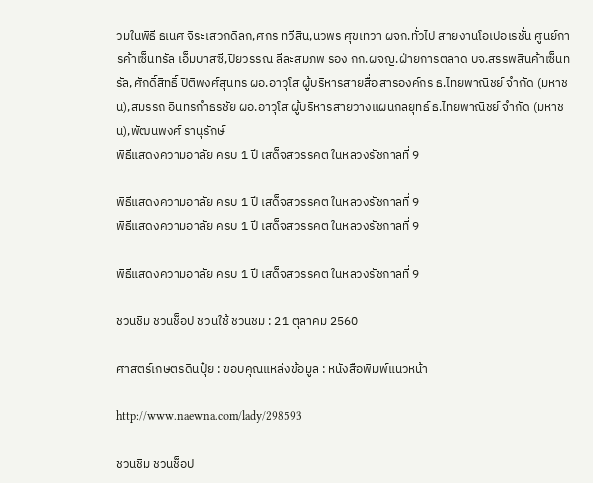วมในพิธี ธเนศ จิระเสวกดิลก,ศกร ทวีสิน,นวพร ศุขเทวา ผจก.ทั่วไป สายงานโอเปอเรชั่น ศูนย์การค้าเซ็นทรัล เอ็มบาสซี,ปิยวรรณ ลีละสมภพ รอง กก.ผจญ.ฝ่ายการตลาด บจ.สรรพสินค้าเซ็นทรัล,ศักดิ์สิทธิ์ ปิติพงศ์สุนทร ผอ.อาวุโส ผู้บริหารสายสื่อสารองค์กร ธ.ไทยพาณิชย์ จำกัด (มหาชน),สมรรถ อินทรกำธรชัย ผอ.อาวุโส ผู้บริหารสายวางแผนกลยุทธ์ ธ.ไทยพาณิชย์ จำกัด (มหาชน),พัฒนพงศ์ รานุรักษ์
พิธีแสดงความอาลัย ครบ 1 ปี เสด็จสวรรคต ในหลวงรัชกาลที่ 9

พิธีแสดงความอาลัย ครบ 1 ปี เสด็จสวรรคต ในหลวงรัชกาลที่ 9
พิธีแสดงความอาลัย ครบ 1 ปี เสด็จสวรรคต ในหลวงรัชกาลที่ 9

พิธีแสดงความอาลัย ครบ 1 ปี เสด็จสวรรคต ในหลวงรัชกาลที่ 9

ชวนชิม ชวนช็อป ชวนใช้ ชวนชม : 21 ตุลาคม 2560

ศาสตร์เกษตรดินปุ๋ย : ขอบคุณแหล่งข้อมูล : หนังสือพิมพ์แนวหน้า

http://www.naewna.com/lady/298593

ชวนชิม ชวนช็อป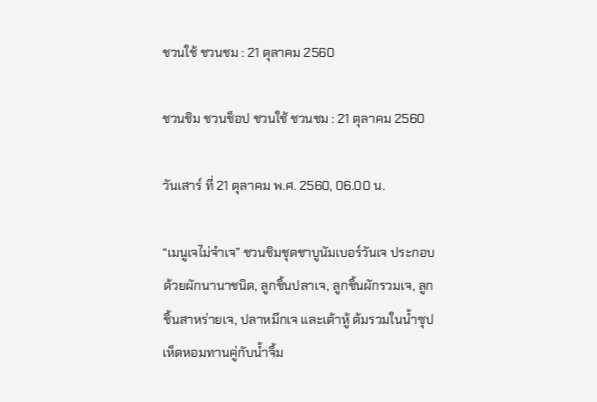ชวนใช้ ชวนชม : 21 ตุลาคม 2560

ชวนชิม ชวนช็อป ชวนใช้ ชวนชม : 21 ตุลาคม 2560

วันเสาร์ ที่ 21 ตุลาคม พ.ศ. 2560, 06.00 น.

“เมนูเจไม่จำเจ” ชวนชิมชุดชาบูนัมเบอร์วันเจ ประกอบด้วยผักนานาชนิด, ลูกชิ้นปลาเจ, ลูกชิ้นผักรวมเจ, ลูกชิ้นสาหร่ายเจ, ปลาหมึกเจ และเต้าหู้ ต้มรวมในน้ำซุปเห็ดหอมทานคู่กับน้ำจิ้ม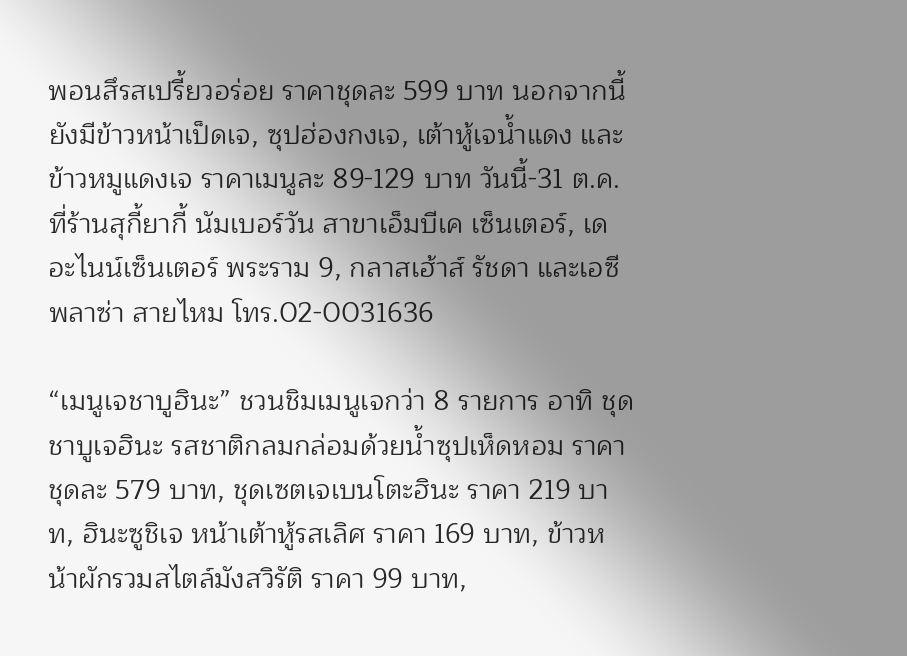พอนสึรสเปรี้ยวอร่อย ราคาชุดละ 599 บาท นอกจากนี้ยังมีข้าวหน้าเป็ดเจ, ซุปฮ่องกงเจ, เต้าหู้เจน้ำแดง และข้าวหมูแดงเจ ราคาเมนูละ 89-129 บาท วันนี้-31 ต.ค.ที่ร้านสุกี้ยากี้ นัมเบอร์วัน สาขาเอ็มบีเค เซ็นเตอร์, เดอะไนน์เซ็นเตอร์ พระราม 9, กลาสเฮ้าส์ รัชดา และเอซี พลาซ่า สายไหม โทร.02-0031636

“เมนูเจชาบูฮินะ” ชวนชิมเมนูเจกว่า 8 รายการ อาทิ ชุดชาบูเจฮินะ รสชาติกลมกล่อมด้วยน้ำซุปเห็ดหอม ราคาชุดละ 579 บาท, ชุดเซตเจเบนโตะฮินะ ราคา 219 บาท, ฮินะซูชิเจ หน้าเต้าหู้รสเลิศ ราคา 169 บาท, ข้าวหน้าผักรวมสไตล์มังสวิรัติ ราคา 99 บาท,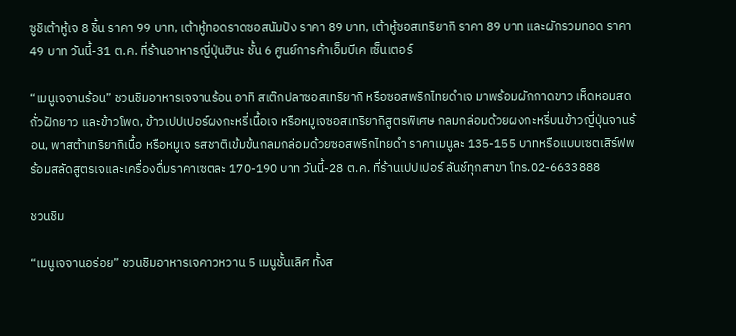ซูชิเต้าหู้เจ 8 ชิ้น ราคา 99 บาท, เต้าหู้ทอดราดซอสนัมปัง ราคา 89 บาท, เต้าหู้ซอสเทริยากิ ราคา 89 บาท และผักรวมทอด ราคา 49 บาท วันนี้-31 ต.ค. ที่ร้านอาหารญี่ปุ่นฮินะ ชั้น 6 ศูนย์การค้าเอ็มบีเค เซ็นเตอร์

“เมนูเจจานร้อน” ชวนชิมอาหารเจจานร้อน อาทิ สเต๊กปลาซอสเทริยากิ หรือซอสพริกไทยดำเจ มาพร้อมผักกาดขาว เห็ดหอมสด ถั่วฝักยาว และข้าวโพด, ข้าวเปปเปอร์ผงกะหรี่เนื้อเจ หรือหมูเจซอสเทริยากิสูตรพิเศษ กลมกล่อมด้วยผงกะหรี่บนข้าวญี่ปุ่นจานร้อน, พาสต้าเทริยากิเนื้อ หรือหมูเจ รสชาติเข้มข้นกลมกล่อมด้วยซอสพริกไทยดำ ราคาเมนูละ 135-155 บาทหรือแบบเซตเสิร์ฟพร้อมสลัดสูตรเจและเครื่องดื่มราคาเซตละ 170-190 บาท วันนี้-28 ต.ค. ที่ร้านเปปเปอร์ ลันช์ทุกสาขา โทร.02-6633888

ชวนชิม

“เมนูเจจานอร่อย” ชวนชิมอาหารเจคาวหวาน 5 เมนูชั้นเลิศ ทั้งส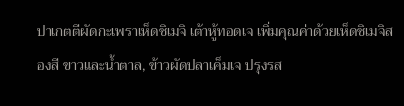ปาเกตตีผัดกะเพราเห็ดชิเมจิ เต้าหู้ทอดเจ เพิ่มคุณค่าด้วยเห็ดชิเมจิสองสี ขาวและน้ำตาล, ข้าวผัดปลาเค็มเจ ปรุงรส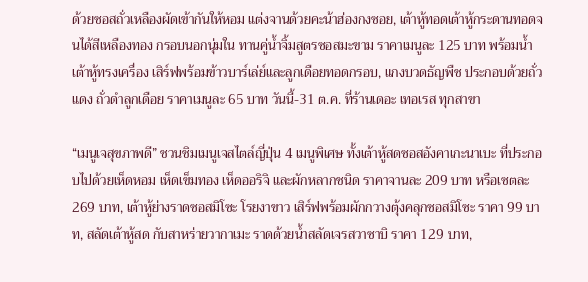ด้วยซอสถั่วเหลืองผัดเข้ากันให้หอม แต่งจานด้วยคะน้าฮ่องกงซอย, เต้าหู้ทอดเต้าหู้กระดานทอดจนได้สีเหลืองทอง กรอบนอกนุ่มใน ทานคู่น้ำจิ้มสูตรซอสมะขาม ราคาเมนูละ 125 บาท พร้อมน้ำเต้าหู้ทรงเครื่อง เสิร์ฟพร้อมข้าวบาร์เล่ย์และลูกเดือยทอดกรอบ, แกงบวดธัญพืช ประกอบด้วยถั่วแดง ถั่วดำลูกเดือย ราคาเมนูละ 65 บาท วันนี้-31 ต.ค. ที่ร้านเดอะ เทอเรส ทุกสาขา

“เมนูเจสุขภาพดี” ชวนชิมเมนูเจสไตล์ญี่ปุ่น 4 เมนูพิเศษ ทั้งเต้าหู้สดซอสอังคาเกะนาเบะ ที่ประกอบไปด้วยเห็ดหอม เห็ดเข็มทอง เห็ดออริจิ และผักหลากชนิด ราคาจานละ 209 บาท หรือเซตละ 269 บาท, เต้าหู้ย่างราดซอสมิโซะ โรยงาขาว เสิร์ฟพร้อมผักกวางตุ้งคลุกซอสมิโซะ ราคา 99 บาท, สลัดเต้าหู้สด กับสาหร่ายวากาเมะ ราดด้วยน้ำสลัดเจรสวาซาบิ ราคา 129 บาท,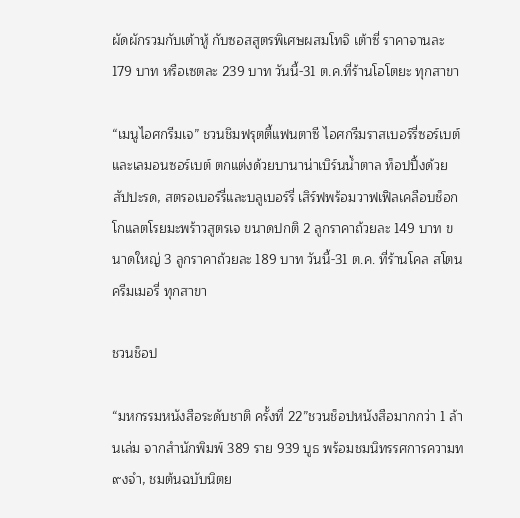ผัดผักรวมกับเต้าหู้ กับซอสสูตรพิเศษผสมโทจิ เต้าซี่ ราคาจานละ 179 บาท หรือเซตละ 239 บาท วันนี้-31 ต.ค.ที่ร้านโอโตยะ ทุกสาขา

“เมนูไอศกรีมเจ” ชวนชิมฟรุตตี้แฟนตาซี ไอศกรีมราสเบอร์รี่ซอร์เบต์ และเลมอนซอร์เบต์ ตกแต่งด้วยบานาน่าเบิร์นน้ำตาล ท็อปปิ้งด้วย สัปปะรด, สตรอเบอร์รี่และบลูเบอร์รี่ เสิร์ฟพร้อมวาฟเฟิลเคลือบช็อกโกแลตโรยมะพร้าวสูตรเจ ขนาดปกติ 2 ลูกราคาถ้วยละ 149 บาท ขนาดใหญ่ 3 ลูกราคาถ้วยละ 189 บาท วันนี้-31 ต.ค. ที่ร้านโคล สโตน ครีมเมอรี่ ทุกสาขา

ชวนช็อป

“มหกรรมหนังสือระดับชาติ ครั้งที่ 22”ชวนช็อปหนังสือมากกว่า 1 ล้านเล่ม จากสำนักพิมพ์ 389 ราย 939 บูธ พร้อมชมนิทรรศการความท๙งจำ, ชมต้นฉบับนิตย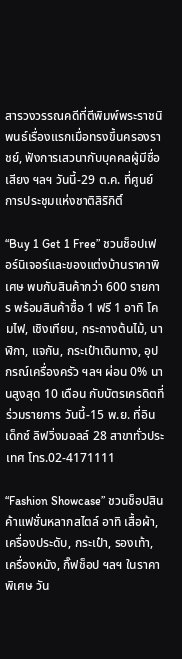สารวงวรรณคดีที่ตีพิมพ์พระราชนิพนธ์เรื่องแรกเมื่อทรงขึ้นครองราชย์, ฟังการเสวนากับบุคคลผู้มีชื่อเสียง ฯลฯ วันนี้-29 ต.ค. ที่ศูนย์การประชุมแห่งชาติสิริกิติ์

“Buy 1 Get 1 Free” ชวนช็อปเฟอร์นิเจอร์และของแต่งบ้านราคาพิเศษ พบกับสินค้ากว่า 600 รายการ พร้อมสินค้าซื้อ 1 ฟรี 1 อาทิ โคมไฟ, เชิงเทียน, กระถางต้นไม้, นาฬิกา, แจกัน, กระเป๋าเดินทาง, อุปกรณ์เครื่องครัว ฯลฯ ผ่อน 0% นานสูงสุด 10 เดือน กับบัตรเครดิตที่ร่วมรายการ วันนี้-15 พ.ย. ที่อินเด็กซ์ ลิฟวิ่งมอลล์ 28 สาขาทั่วประเทศ โทร.02-4171111

“Fashion Showcase” ชวนช็อปสินค้าแฟชั่นหลากสไตล์ อาทิ เสื้อผ้า, เครื่องประดับ, กระเป๋า, รองเท้า, เครื่องหนัง, กิ๊ฟช็อป ฯลฯ ในราคาพิเศษ วัน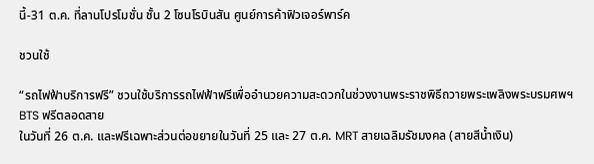นี้-31 ต.ค. ที่ลานโปรโมชั่น ชั้น 2 โซนโรบินสัน ศูนย์การค้าฟิวเจอร์พาร์ค

ชวนใช้

“รถไฟฟ้าบริการฟรี” ชวนใช้บริการรถไฟฟ้าฟรีเพื่ออำนวยความสะดวกในช่วงงานพระราชพิธีถวายพระเพลิงพระบรมศพฯ BTS ฟรีตลอดสาย
ในวันที่ 26 ต.ค. และฟรีเฉพาะส่วนต่อขยายในวันที่ 25 และ 27 ต.ค. MRT สายเฉลิมรัชมงคล (สายสีน้ำเงิน)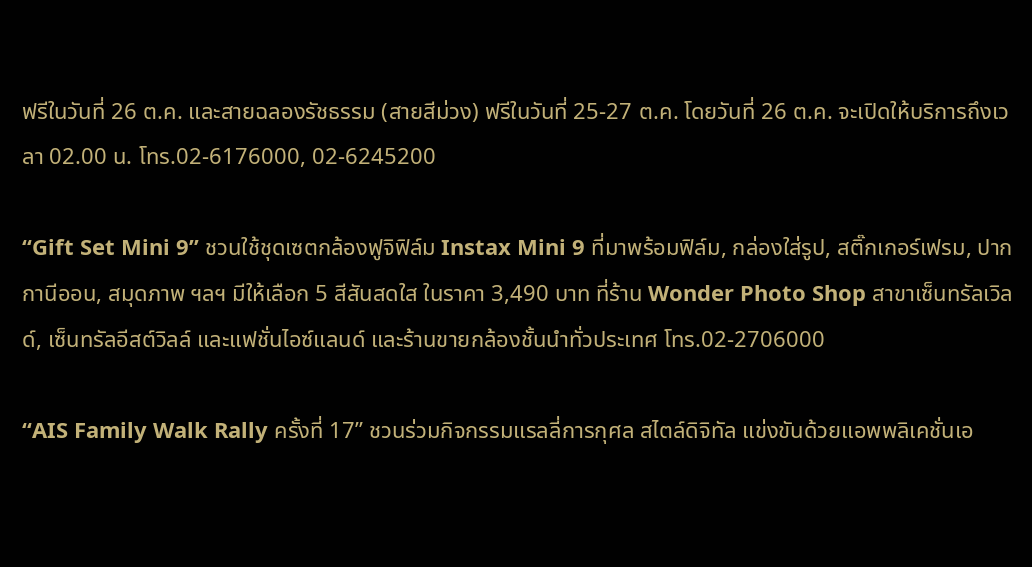ฟรีในวันที่ 26 ต.ค. และสายฉลองรัชธรรม (สายสีม่วง) ฟรีในวันที่ 25-27 ต.ค. โดยวันที่ 26 ต.ค. จะเปิดให้บริการถึงเวลา 02.00 น. โทร.02-6176000, 02-6245200

“Gift Set Mini 9” ชวนใช้ชุดเซตกล้องฟูจิฟิล์ม Instax Mini 9 ที่มาพร้อมฟิล์ม, กล่องใส่รูป, สติ๊กเกอร์เฟรม, ปากกานีออน, สมุดภาพ ฯลฯ มีให้เลือก 5 สีสันสดใส ในราคา 3,490 บาท ที่ร้าน Wonder Photo Shop สาขาเซ็นทรัลเวิลด์, เซ็นทรัลอีสต์วิลล์ และแฟชั่นไอซ์แลนด์ และร้านขายกล้องชั้นนำทั่วประเทศ โทร.02-2706000

“AIS Family Walk Rally ครั้งที่ 17” ชวนร่วมกิจกรรมแรลลี่การกุศล สไตล์ดิจิทัล แข่งขันด้วยแอพพลิเคชั่นเอ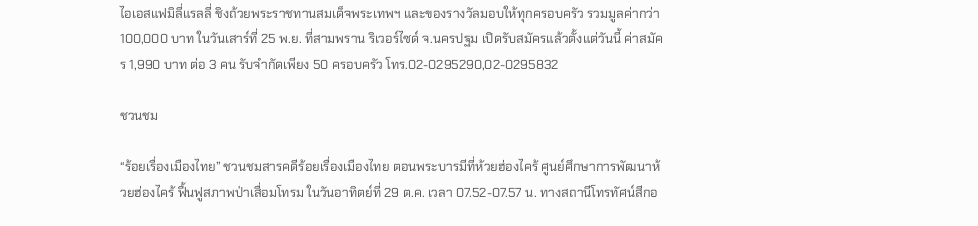ไอเอสแฟมิลี่แรลลี่ ชิงถ้วยพระราชทานสมเด็จพระเทพฯ และของรางวัลมอบให้ทุกครอบครัว รวมมูลค่ากว่า 100,000 บาท ในวันเสาร์ที่ 25 พ.ย. ที่สามพราน ริเวอร์ไซด์ จ.นครปฐม เปิดรับสมัครแล้วตั้งแต่วันนี้ ค่าสมัคร 1,990 บาท ต่อ 3 คน รับจำกัดเพียง 50 ครอบครัว โทร.02-0295290,02-0295832

ชวนชม

“ร้อยเรื่องเมืองไทย” ชวนชมสารคดีร้อยเรื่องเมืองไทย ตอนพระบารมีที่ห้วยฮ่องไคร้ ศูนย์ศึกษาการพัฒนาห้วยฮ่องไคร้ ฟื้นฟูสภาพป่าเสื่อมโทรม ในวันอาทิตย์ที่ 29 ต.ค. เวลา 07.52-07.57 น. ทางสถานีโทรทัศน์สีกอ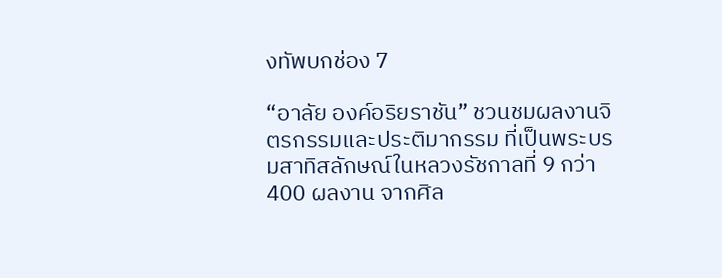งทัพบกช่อง 7

“อาลัย องค์อริยราชัน” ชวนชมผลงานจิตรกรรมและประติมากรรม ที่เป็นพระบรมสาทิสลักษณ์ในหลวงรัชกาลที่ 9 กว่า 400 ผลงาน จากศิล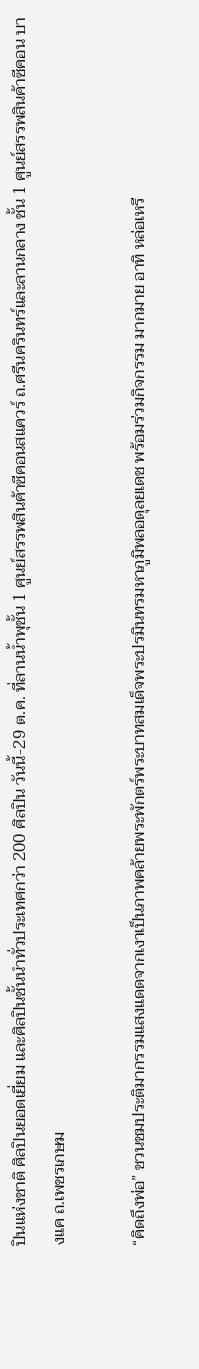ปินแห่งชาติ ศิลปินยอดเยี่ยม และศิลปินชั้นนำทั่วประเทศกว่า 200 ศิลปิน วันนี้-29 ต.ค. ที่ลานน้ำพุชั้น 1 ศูนย์สรรพสินค้าซีคอนสแควร์ ถ.ศรีนครินทร์และลานกลาง ชั้น 1 ศูนย์สรรพสินค้าซีคอน บางแค ถ.เพชรเกษม

“คิดถึงพ่อ” ชวนชมประติมากรรมแสงแดดจากเงาเป็นภาพคล้ายพระพักตร์พระบาทสมเด็จพระปรมินทรมหาภูมิพลอดุลยเดช พร้อมร่วมกิจกรรม มากมาย อาทิ หล่อเหรี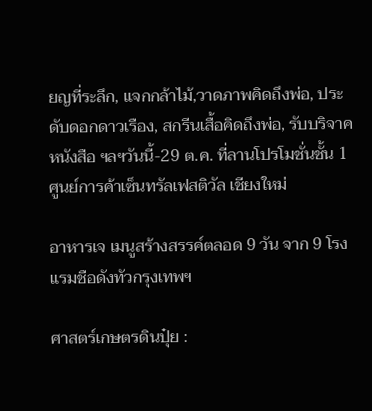ยญที่ระลึก, แจกกล้าไม้,วาดภาพคิดถึงพ่อ, ประดับดอกดาวเรือง, สกรีนเสื้อคิดถึงพ่อ, รับบริจาคหนังสือ ฯลฯวันนี้-29 ต.ค. ที่ลานโปรโมชั่นชั้น 1 ศูนย์การค้าเซ็นทรัลเฟสติวัล เชียงใหม่

อาหารเจ เมนูสร้างสรรค์ตลอด 9 วัน จาก 9 โรงแรมชือดังทัวกรุงเทพฯ

ศาสตร์เกษตรดินปุ๋ย :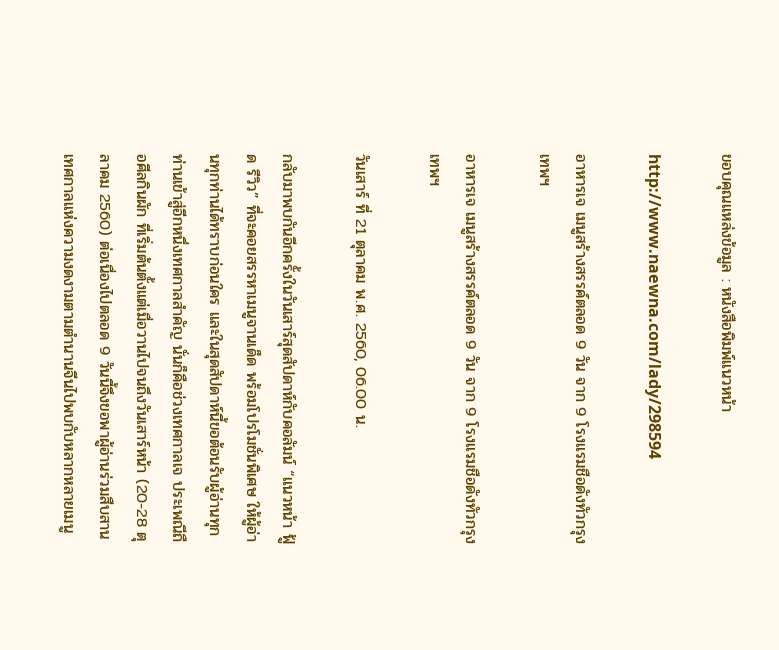ขอบคุณแหล่งข้อมูล : หนังสือพิมพ์แนวหน้า

http://www.naewna.com/lady/298594

อาหารเจ เมนูสร้างสรรค์ตลอด 9 วัน จาก 9 โรงแรมชือดังทัวกรุงเทพฯ

อาหารเจ เมนูสร้างสรรค์ตลอด 9 วัน จาก 9 โรงแรมชือดังทัวกรุงเทพฯ

วันเสาร์ ที่ 21 ตุลาคม พ.ศ. 2560, 06.00 น.

กลับมาพบกันอีกครั้งในวันเสาร์สุดสัปดาห์กับคอลัมน์ “แนวหน้า ฟู้ด รีวิว” ที่จะคอยสรรหาเมนูจานเด็ด พร้อมโปรโมชั่นพิเศษ ให้ผู้อ่านทุกท่านได้ทราบก่อนใคร และในสุดสัปดาห์นี้ขอต้อนรับผู้อ่านทุกท่านเข้าสู่อีกหนึ่งเทศกาลสำคัญ นั่นก็คือช่วงเทศกาลเจ ประเพณีถือศีลกินผัก ที่เริ่มต้นตั้งแต่เมื่อวานไปจนถึงวันเสาร์หน้า (20-28 ตุลาคม 2560) ต่อเนื่องไปตลอด 9 วันนี้จึงขอพาผู้อ่านร่วมสืบสานเทศกาลแห่งความงดงามตามตำนานจีนไปพบกับหลากหลายเมนู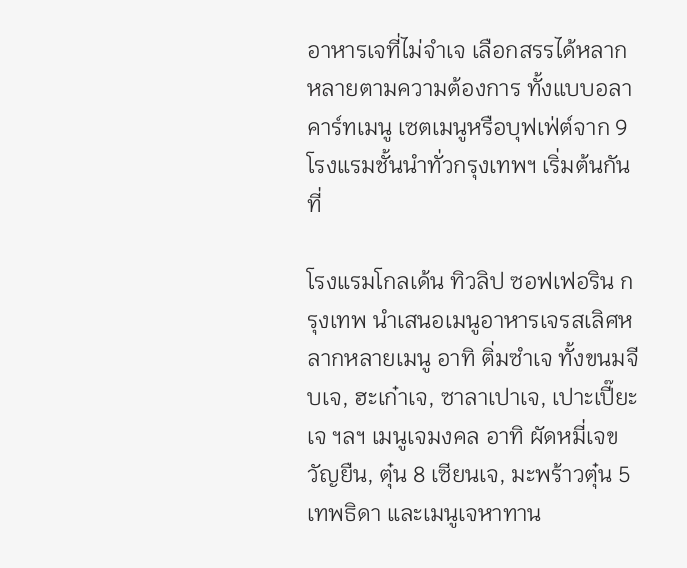อาหารเจที่ไม่จำเจ เลือกสรรได้หลากหลายตามความต้องการ ทั้งแบบอลาคาร์ทเมนู เซตเมนูหรือบุฟเฟ่ต์จาก 9 โรงแรมชั้นนำทั่วกรุงเทพฯ เริ่มต้นกันที่

โรงแรมโกลเด้น ทิวลิป ซอฟเฟอริน กรุงเทพ นำเสนอเมนูอาหารเจรสเลิศหลากหลายเมนู อาทิ ติ่มซำเจ ทั้งขนมจีบเจ, ฮะเก๋าเจ, ซาลาเปาเจ, เปาะเปี๊ยะเจ ฯลฯ เมนูเจมงคล อาทิ ผัดหมี่เจขวัญยืน, ตุ๋น 8 เซียนเจ, มะพร้าวตุ๋น 5 เทพธิดา และเมนูเจหาทาน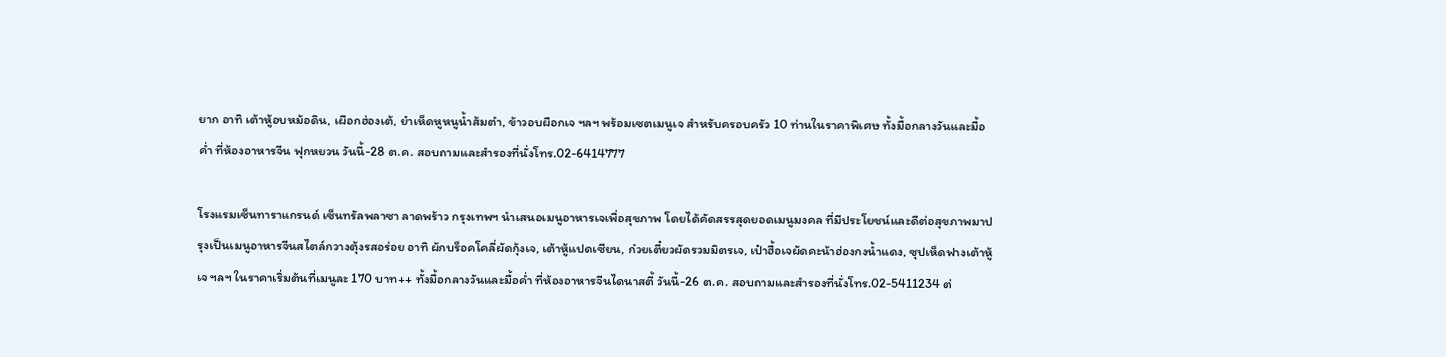ยาก อาทิ เต้าหู้อบหม้อดิน, เผือกฮ่องเต้, ยำเห็ดหูหนูน้ำส้มตำ, ข้าวอบผือกเจ ฯลฯ พร้อมเซตเมนูเจ สำหรับครอบครัว 10 ท่านในราคาพิเศษ ทั้งมื้อกลางวันและมื้อค่ำ ที่ห้องอาหารจีน ฟุกหยวน วันนี้-28 ต.ค. สอบถามและสำรองที่นั่งโทร.02-6414777

โรงแรมเซ็นทาราแกรนด์ เซ็นทรัลพลาซา ลาดพร้าว กรุงเทพฯ นำเสนอเมนูอาหารเจเพื่อสุขภาพ โดยได้คัดสรรสุดยอดเมนูมงคล ที่มีประโยชน์และดีต่อสุขภาพมาปรุงเป็นเมนูอาหารจีนสไตล์กวางตุ้งรสอร่อย อาทิ ผักบร็อคโคลี่ผัดกุ้งเจ, เต้าหู้แปดเซียน, ก๋วยเตี๋ยวผัดรวมมิตรเจ, เป๋าฮื้อเจผัดคะน้าฮ่องกงน้ำแดง, ซุปเห็ดฟางเต้าหู้เจ ฯลฯ ในราคาเริ่มต้นที่เมนูละ 170 บาท++ ทั้งมื้อกลางวันและมื้อค่ำ ที่ห้องอาหารจีนไดนาสตี้ วันนี้-26 ต.ค. สอบถามและสำรองที่นั่งโทร.02-5411234 ต่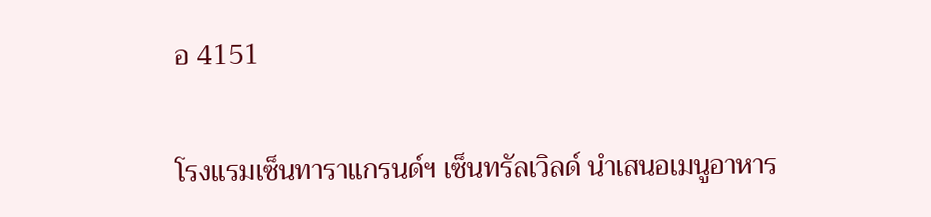อ 4151

โรงแรมเซ็นทาราแกรนด์ฯ เซ็นทรัลเวิลด์ นำเสนอเมนูอาหาร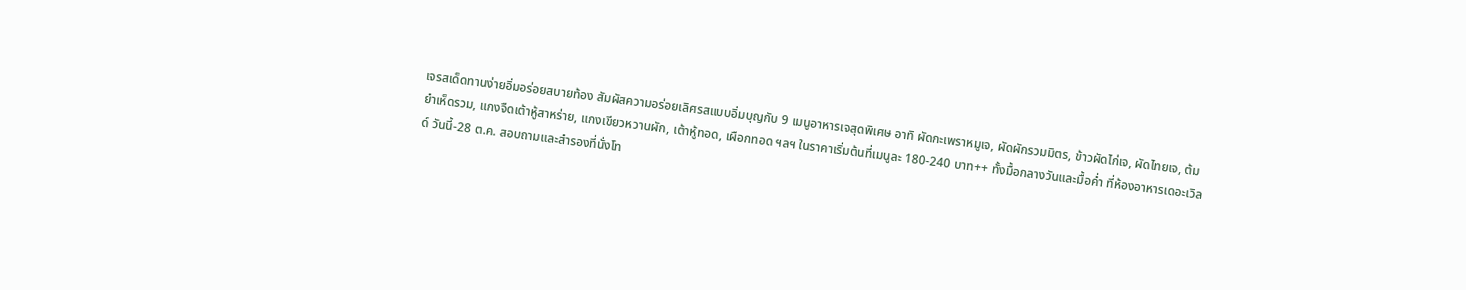เจรสเด็ดทานง่ายอิ่มอร่อยสบายท้อง สัมผัสความอร่อยเลิศรสแบบอิ่มบุญกับ 9 เมนูอาหารเจสุดพิเศษ อาทิ ผัดกะเพราหมูเจ, ผัดผักรวมมิตร, ข้าวผัดไก่เจ, ผัดไทยเจ, ต้มยำเห็ดรวม, แกงจืดเต้าหู้สาหร่าย, แกงเขียวหวานผัก, เต้าหู้ทอด, เผือกทอด ฯลฯ ในราคาเริ่มต้นที่เมนูละ 180-240 บาท++ ทั้งมื้อกลางวันและมื้อค่ำ ที่ห้องอาหารเดอะเวิลด์ วันนี้-28 ต.ค. สอบถามและสำรองที่นั่งโท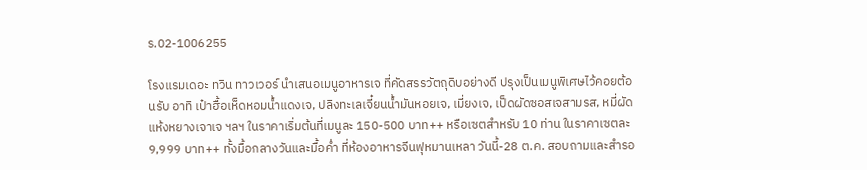ร.02-1006255

โรงแรมเดอะ ทวิน ทาวเวอร์ นำเสนอเมนูอาหารเจ ที่คัดสรรวัตถุดิบอย่างดี ปรุงเป็นเมนูพิเศษไว้คอยต้อนรับ อาทิ เป๋าฮื้อเห็ดหอมน้ำแดงเจ, ปลิงทะเลเจี๋ยนน้ำมันหอยเจ, เมี่ยงเจ, เป็ดผัดซอสเจสามรส, หมี่ผัดแห้งหยางเจาเจ ฯลฯ ในราคาเริ่มต้นที่เมนูละ 150-500 บาท++ หรือเซตสำหรับ 10 ท่าน ในราคาเซตละ 9,999 บาท++ ทั้งมื้อกลางวันและมื้อค่ำ ที่ห้องอาหารจีนฟุหมานเหลา วันนี้-28 ต.ค. สอบถามและสำรอ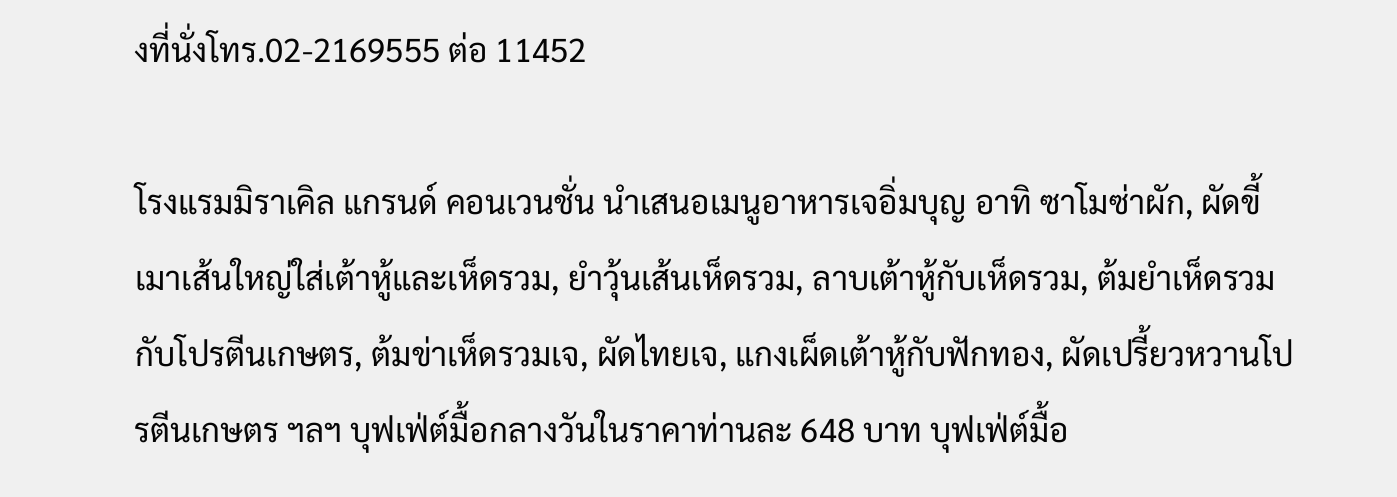งที่นั่งโทร.02-2169555 ต่อ 11452

โรงแรมมิราเคิล แกรนด์ คอนเวนชั่น นำเสนอเมนูอาหารเจอิ่มบุญ อาทิ ซาโมซ่าผัก, ผัดขี้เมาเส้นใหญ่ใส่เต้าหู้และเห็ดรวม, ยำวุ้นเส้นเห็ดรวม, ลาบเต้าหู้กับเห็ดรวม, ต้มยำเห็ดรวมกับโปรตีนเกษตร, ต้มข่าเห็ดรวมเจ, ผัดไทยเจ, แกงเผ็ดเต้าหู้กับฟักทอง, ผัดเปรี้ยวหวานโปรตีนเกษตร ฯลฯ บุฟเฟ่ต์มื้อกลางวันในราคาท่านละ 648 บาท บุฟเฟ่ต์มื้อ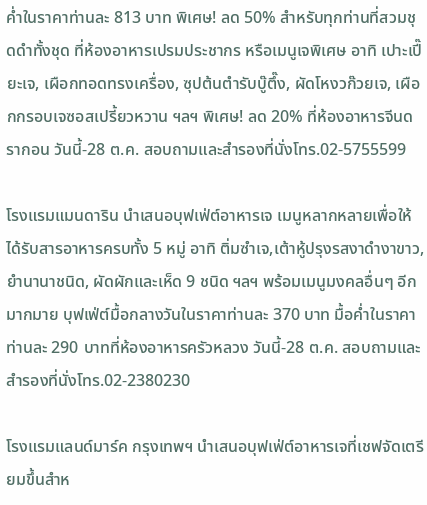ค่ำในราคาท่านละ 813 บาท พิเศษ! ลด 50% สำหรับทุกท่านที่สวมชุดดำทั้งชุด ที่ห้องอาหารเปรมประชากร หรือเมนูเจพิเศษ อาทิ เปาะเปี๊ยะเจ, เผือกทอดทรงเครื่อง, ซุปต้นตำรับบู๊ตึ๊ง, ผัดโหงวก๊วยเจ, เผือกกรอบเจซอสเปรี้ยวหวาน ฯลฯ พิเศษ! ลด 20% ที่ห้องอาหารจีนดรากอน วันนี้-28 ต.ค. สอบถามและสำรองที่นั่งโทร.02-5755599

โรงแรมแมนดาริน นำเสนอบุฟเฟ่ต์อาหารเจ เมนูหลากหลายเพื่อให้ได้รับสารอาหารครบทั้ง 5 หมู่ อาทิ ติ่มซำเจ,เต้าหู้ปรุงรสงาดำงาขาว, ยำนานาชนิด, ผัดผักและเห็ด 9 ชนิด ฯลฯ พร้อมเมนูมงคลอื่นๆ อีกมากมาย บุฟเฟ่ต์มื้อกลางวันในราคาท่านละ 370 บาท มื้อค่ำในราคาท่านละ 290 บาทที่ห้องอาหารครัวหลวง วันนี้-28 ต.ค. สอบถามและสำรองที่นั่งโทร.02-2380230

โรงแรมแลนด์มาร์ค กรุงเทพฯ นำเสนอบุฟเฟ่ต์อาหารเจที่เชฟจัดเตรียมขึ้นสำห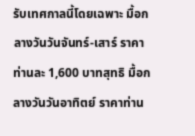รับเทศกาลนี้โดยเฉพาะ มื้อกลางวันวันจันทร์-เสาร์ ราคาท่านละ 1,600 บาทสุทธิ มื้อกลางวันวันอาทิตย์ ราคาท่าน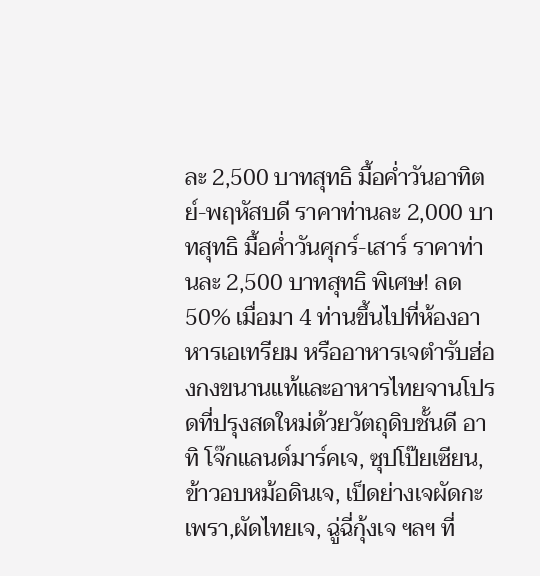ละ 2,500 บาทสุทธิ มื้อค่ำวันอาทิตย์-พฤหัสบดี ราคาท่านละ 2,000 บาทสุทธิ มื้อค่ำวันศุกร์-เสาร์ ราคาท่านละ 2,500 บาทสุทธิ พิเศษ! ลด 50% เมื่อมา 4 ท่านขึ้นไปที่ห้องอาหารเอเทรียม หรืออาหารเจตำรับฮ่องกงขนานแท้และอาหารไทยจานโปรดที่ปรุงสดใหม่ด้วยวัตถุดิบชั้นดี อาทิ โจ๊กแลนด์มาร์คเจ, ซุปโป๊ยเซียน, ข้าวอบหม้อดินเจ, เป็ดย่างเจผัดกะเพรา,ผัดไทยเจ, ฉู่ฉี่กุ้งเจ ฯลฯ ที่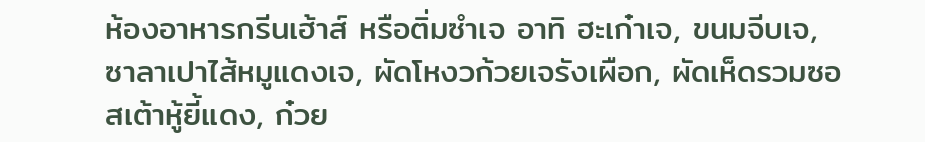ห้องอาหารกรีนเฮ้าส์ หรือติ่มซำเจ อาทิ ฮะเก๋าเจ, ขนมจีบเจ, ซาลาเปาไส้หมูแดงเจ, ผัดโหงวก้วยเจรังเผือก, ผัดเห็ดรวมซอสเต้าหู้ยี้แดง, ก๋วย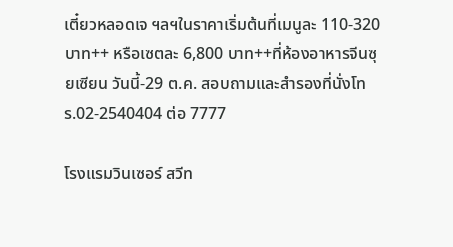เตี๋ยวหลอดเจ ฯลฯในราคาเริ่มต้นที่เมนูละ 110-320 บาท++ หรือเซตละ 6,800 บาท++ที่ห้องอาหารจีนซุยเซียน วันนี้-29 ต.ค. สอบถามและสำรองที่นั่งโทร.02-2540404 ต่อ 7777

โรงแรมวินเซอร์ สวีท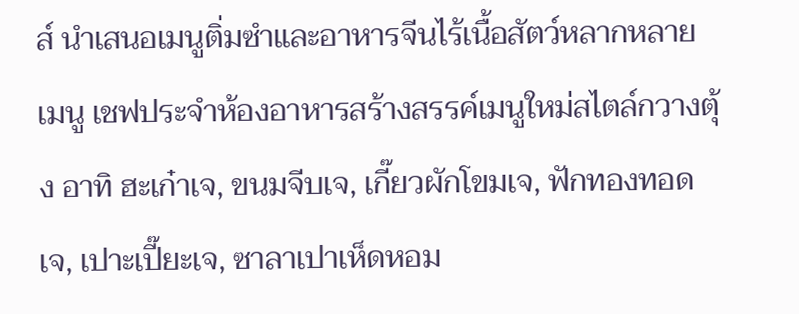ส์ นำเสนอเมนูติ่มซำและอาหารจีนไร้เนื้อสัตว์หลากหลายเมนู เชฟประจำห้องอาหารสร้างสรรค์เมนูใหม่สไตล์กวางตุ้ง อาทิ ฮะเก๋าเจ, ขนมจีบเจ, เกี๊ยวผักโขมเจ, ฟักทองทอดเจ, เปาะเปี๊ยะเจ, ซาลาเปาเห็ดหอม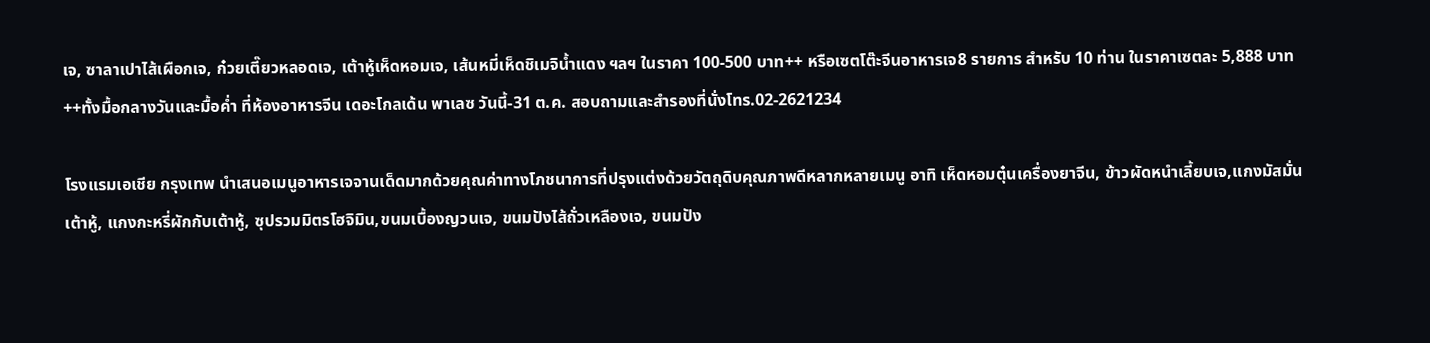เจ, ซาลาเปาไส้เผือกเจ, ก๋วยเตี๊ยวหลอดเจ, เต้าหู้เห็ดหอมเจ, เส้นหมี่เห็ดชิเมจิน้ำแดง ฯลฯ ในราคา 100-500 บาท++ หรือเซตโต๊ะจีนอาหารเจ8 รายการ สำหรับ 10 ท่าน ในราคาเซตละ 5,888 บาท++ทั้งมื้อกลางวันและมื้อค่ำ ที่ห้องอาหารจีน เดอะโกลเด้น พาเลซ วันนี้-31 ต.ค. สอบถามและสำรองที่นั่งโทร.02-2621234

โรงแรมเอเชีย กรุงเทพ นำเสนอเมนูอาหารเจจานเด็ดมากด้วยคุณค่าทางโภชนาการที่ปรุงแต่งด้วยวัตถุดิบคุณภาพดีหลากหลายเมนู อาทิ เห็ดหอมตุ๋นเครื่องยาจีน, ข้าวผัดหนำเลี้ยบเจ,แกงมัสมั่นเต้าหู้, แกงกะหรี่ผักกับเต้าหู้, ซุปรวมมิตรโฮจิมิน,ขนมเบื้องญวนเจ, ขนมปังไส้ถั่วเหลืองเจ, ขนมปัง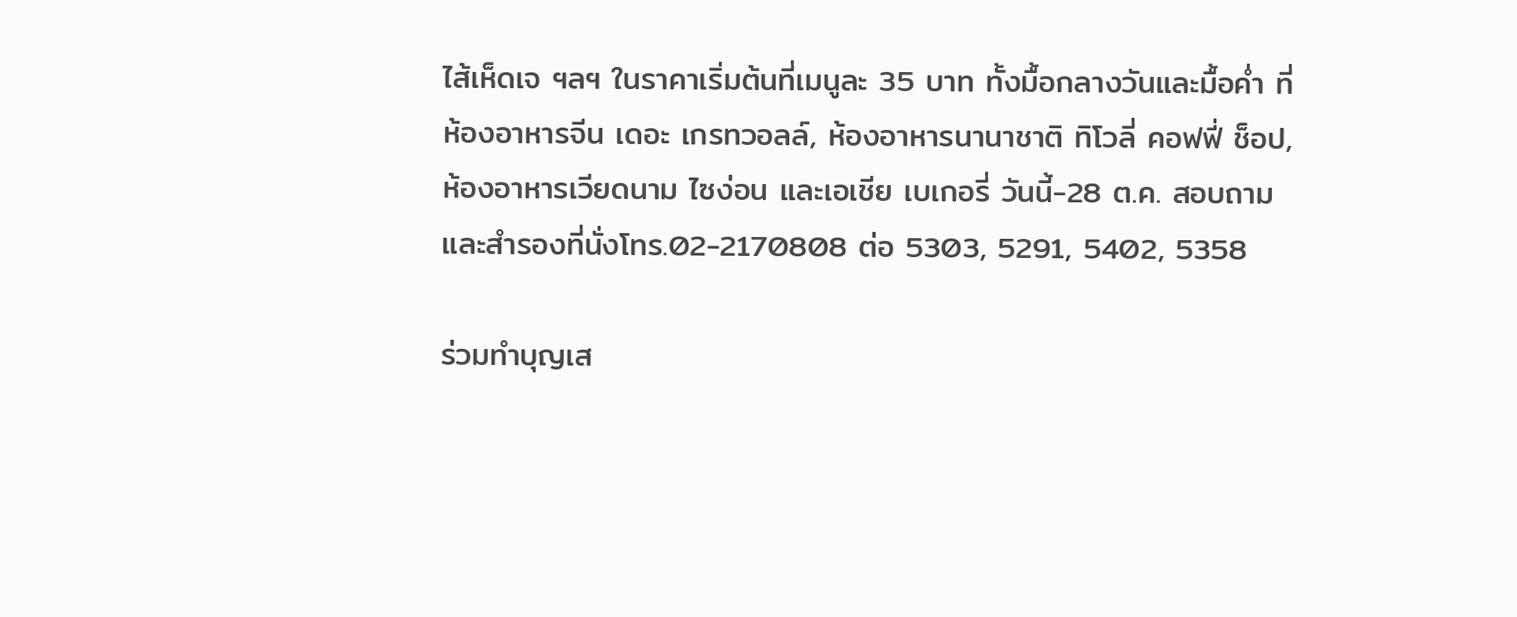ไส้เห็ดเจ ฯลฯ ในราคาเริ่มต้นที่เมนูละ 35 บาท ทั้งมื้อกลางวันและมื้อค่ำ ที่ห้องอาหารจีน เดอะ เกรทวอลล์, ห้องอาหารนานาชาติ ทิโวลี่ คอฟฟี่ ช็อป,ห้องอาหารเวียดนาม ไซง่อน และเอเชีย เบเกอรี่ วันนี้-28 ต.ค. สอบถามและสำรองที่นั่งโทร.02-2170808 ต่อ 5303, 5291, 5402, 5358

ร่วมทำบุญเส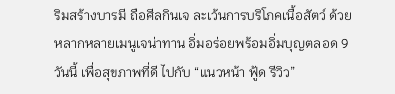ริมสร้างบารมี ถือศีลกินเจ ละเว้นการบริโภคเนื้อสัตว์ ด้วยหลากหลายเมนูเจน่าทาน อิ่มอร่อยพร้อมอิ่มบุญตลอด 9 วันนี้ เพื่อสุขภาพที่ดี ไปกับ “แนวหน้า ฟู้ด รีวิว”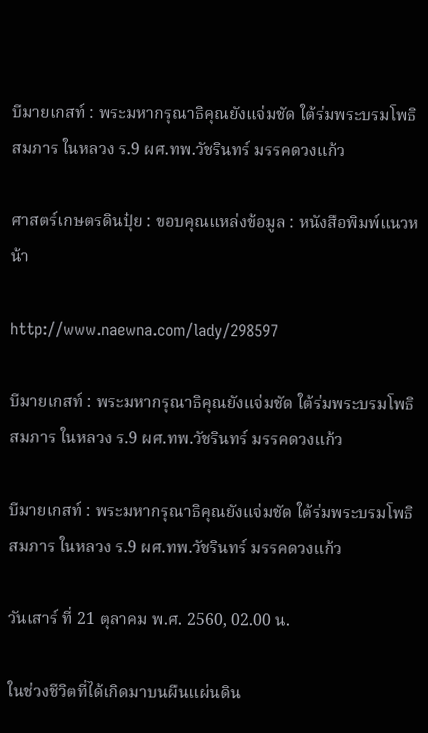บีมายเกสท์ : พระมหากรุณาธิคุณยังแจ่มชัด ใต้ร่มพระบรมโพธิสมภาร ในหลวง ร.9 ผศ.ทพ.วัชรินทร์ มรรคดวงแก้ว

ศาสตร์เกษตรดินปุ๋ย : ขอบคุณแหล่งข้อมูล : หนังสือพิมพ์แนวหน้า

http://www.naewna.com/lady/298597

บีมายเกสท์ : พระมหากรุณาธิคุณยังแจ่มชัด ใต้ร่มพระบรมโพธิสมภาร ในหลวง ร.9 ผศ.ทพ.วัชรินทร์ มรรคดวงแก้ว

บีมายเกสท์ : พระมหากรุณาธิคุณยังแจ่มชัด ใต้ร่มพระบรมโพธิสมภาร ในหลวง ร.9 ผศ.ทพ.วัชรินทร์ มรรคดวงแก้ว

วันเสาร์ ที่ 21 ตุลาคม พ.ศ. 2560, 02.00 น.

ในช่วงชีวิตที่ได้เกิดมาบนผืนแผ่นดิน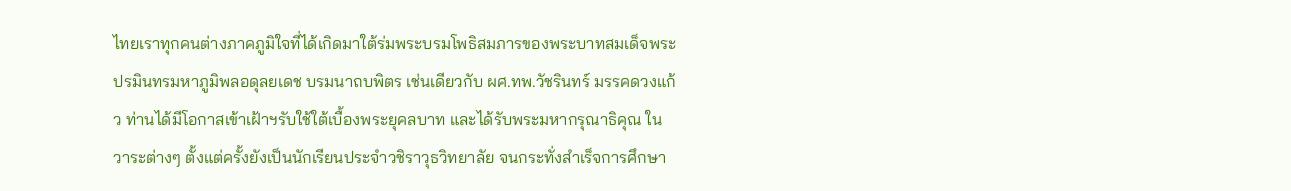ไทยเราทุกคนต่างภาคภูมิใจที่ได้เกิดมาใต้ร่มพระบรมโพธิสมภารของพระบาทสมเด็จพระปรมินทรมหาภูมิพลอดุลยเดช บรมนาถบพิตร เช่นเดียวกับ ผศ.ทพ.วัชรินทร์ มรรคดวงแก้ว ท่านได้มีโอกาสเข้าเฝ้าฯรับใช้ใต้เบื้องพระยุคลบาท และได้รับพระมหากรุณาธิคุณ ในวาระต่างๆ ตั้งแต่ครั้งยังเป็นนักเรียนประจำวชิราวุธวิทยาลัย จนกระทั่งสำเร็จการศึกษา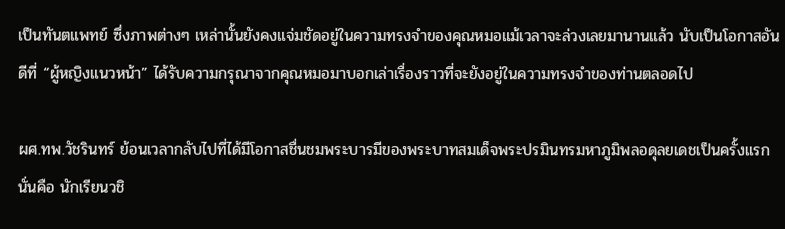เป็นทันตแพทย์ ซึ่งภาพต่างๆ เหล่านั้นยังคงแจ่มชัดอยู่ในความทรงจำของคุณหมอแม้เวลาจะล่วงเลยมานานแล้ว นับเป็นโอกาสอันดีที่ “ผู้หญิงแนวหน้า” ได้รับความกรุณาจากคุณหมอมาบอกเล่าเรื่องราวที่จะยังอยู่ในความทรงจำของท่านตลอดไป

ผศ.ทพ.วัชรินทร์ ย้อนเวลากลับไปที่ได้มีโอกาสชื่นชมพระบารมีของพระบาทสมเด็จพระปรมินทรมหาภูมิพลอดุลยเดชเป็นครั้งแรก นั่นคือ นักเรียนวชิ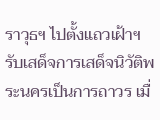ราวุธฯ ไปตั้งแถวเฝ้าฯรับเสด็จการเสด็จนิวัติพระนครเป็นการถาวร เมื่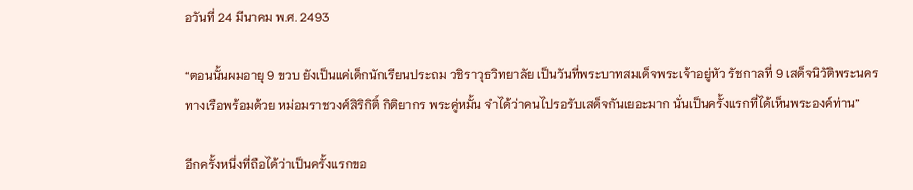อวันที่ 24 มีนาคม พ.ศ. 2493

“ตอนนั้นผมอายุ 9 ขวบ ยังเป็นแค่เด็กนักเรียนประถม วชิราวุธวิทยาลัย เป็นวันที่พระบาทสมเด็จพระเจ้าอยู่หัว รัชกาลที่ 9 เสด็จนิวัติพระนครทางเรือพร้อมด้วย หม่อมราชวงศ์สิริกิติ์ กิติยากร พระคู่หมั้น จำได้ว่าคนไปรอรับเสด็จกันเยอะมาก นั่นเป็นครั้งแรกที่ได้เห็นพระองค์ท่าน”

อีกครั้งหนึ่งที่ถือได้ว่าเป็นครั้งแรกขอ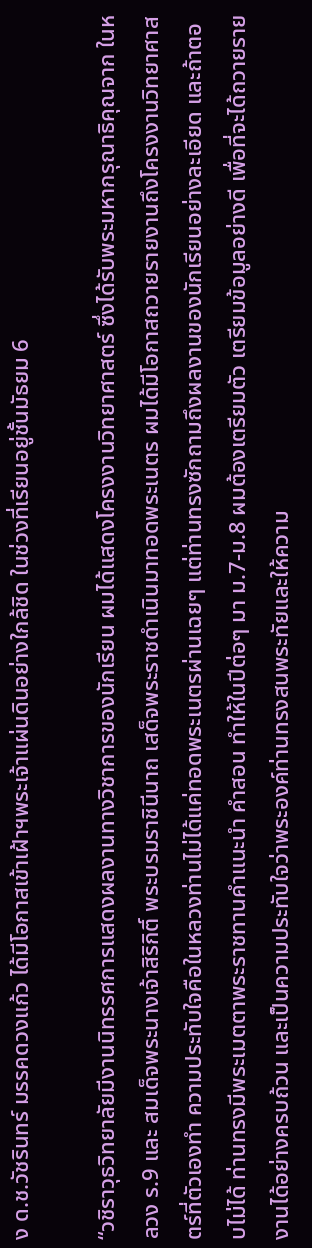ง ด.ช.วัชรินทร์ มรรคดวงแก้ว ได้มีโอกาสเข้าเฝ้าฯพระเจ้าแผ่นดินอย่างใกล้ชิด ในช่วงที่เรียนอยู่ชั้นมัธยม 6

“วชิราวุธวิทยาลัยมีงานนิทรรศการแสดงผลงานทางวิชาการของนักเรียน ผมได้แสดงโครงงานวิทยาศาสตร์ ซึ่งได้รับพระมหากรุณาธิคุณจาก ในหลวง ร.9 และ สมเด็จพระนางเจ้าสิริกิติ์ พระบรมราชินีนาถ เสด็จพระราชดำเนินมาทอดพระเนตร ผมได้มีโอกาสถวายรายงานถึงโครงงานวิทยาศาสตร์ที่ตัวเองทำ ความประทับใจคือในหลวงท่านไม่ได้แค่ทอดพระเนตรผ่านเฉยๆ แต่ท่านทรงซักถามถึงผลงานของนักเรียนอย่างละเอียด และถ้าตอบไม่ได้ ท่านทรงมีพระเมตตาพระราชทานคำแนะนำ คำสอน ทำให้ในปีต่อๆ มา ม.7-ม.8 ผมต้องเตรียมตัว เตรียมข้อมูลอย่างดี เพื่อที่จะได้ถวายรายงานได้อย่างครบถ้วน และเป็นความประทับใจว่าพระองค์ท่านทรงสนพระทัยและให้ความ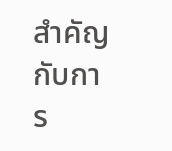สำคัญกับการ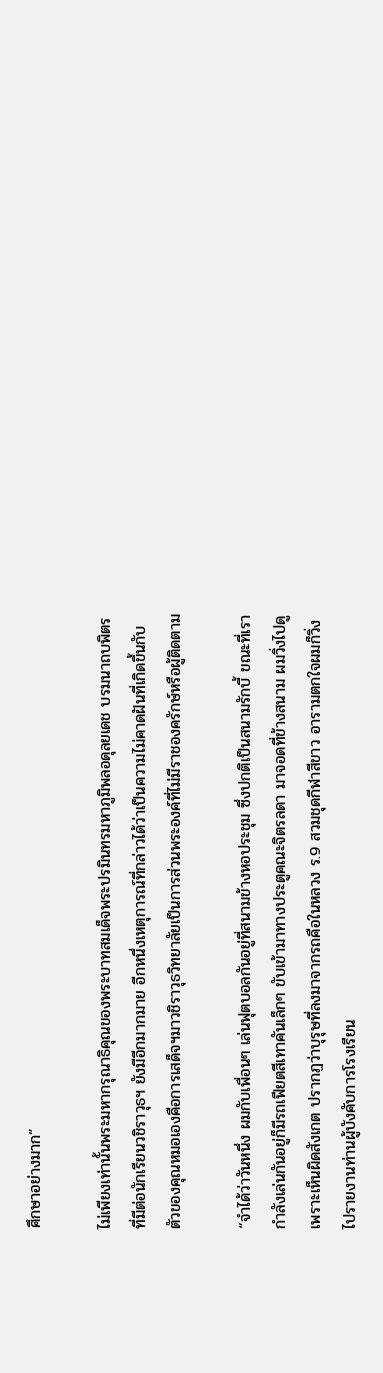ศึกษาอย่างมาก”

ไม่เพียงเท่านั้นพระมหากรุณาธิคุณของพระบาทสมเด็จพระปรมินทรมหาภูมิพลอดุลยเดช บรมนาถบพิตร ที่มีต่อนักเรียนวชิราวุธฯ ยังมีอีกมากมาย อีกหนึ่งเหตุการณ์ที่กล่าวได้ว่าเป็นความไม่คาดฝันที่เกิดขึ้นกับตัวของคุณหมอเองคือการเสด็จฯมาวชิราวุธวิทยาลัยเป็นการส่วนพระองค์ที่ไม่มีราชองครักษ์หรือผู้ติดตาม

“จำได้ว่าวันหนึ่ง ผมกับเพื่อนๆ เล่นฟุตบอลกันอยู่ที่สนามข้างหอประชุม ซึ่งปกติเป็นสนามรักบี้ ขณะที่เรากำลังเล่นกันอยู่ก็มีรถเฟียตสีเทาคันเล็กๆ ขับเข้ามาทางประตูคณะจิตรลดา มาจอดที่ข้างสนาม ผมวิ่งไปดูเพราะเห็นผิดสังเกต ปรากฏว่าบุรุษที่ลงมาจากรถคือในหลวง ร.9 สวมชุดกีฬาสีขาว อารามตกใจผมก็วิ่งไปรายงานท่านผู้บังคับการโรงเรียน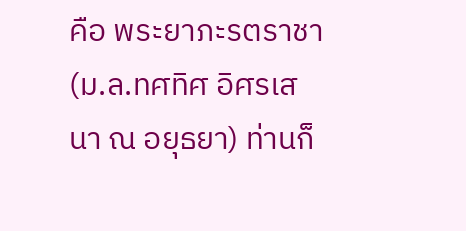คือ พระยาภะรตราชา (ม.ล.ทศทิศ อิศรเสนา ณ อยุธยา) ท่านก็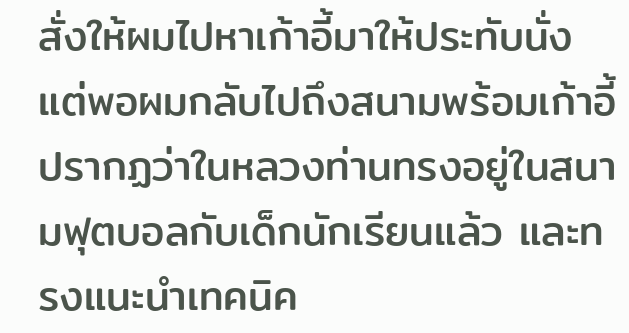สั่งให้ผมไปหาเก้าอี้มาให้ประทับนั่ง แต่พอผมกลับไปถึงสนามพร้อมเก้าอี้ปรากฏว่าในหลวงท่านทรงอยู่ในสนามฟุตบอลกับเด็กนักเรียนแล้ว และทรงแนะนำเทคนิค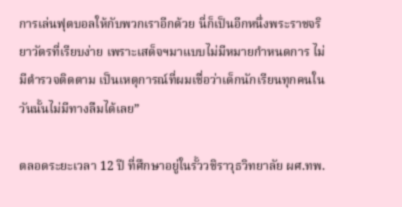การเล่นฟุตบอลให้กับพวกเราอีกด้วย นี่ก็เป็นอีกหนึ่งพระราชจริยาวัตรที่เรียบง่าย เพราะเสด็จฯมาแบบไม่มีหมายกำหนดการ ไม่มีตำรวจติดตาม เป็นเหตุการณ์ที่ผมเชื่อว่าเด็กนักเรียนทุกคนในวันนั้นไม่มีทางลืมได้เลย”

ตลอดระยะเวลา 12 ปี ที่ศึกษาอยู่ในรั้ววชิราวุธวิทยาลัย ผศ.ทพ.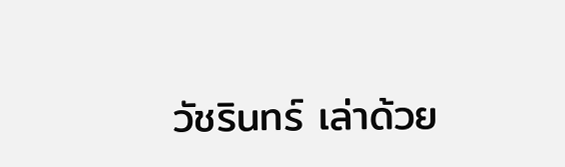วัชรินทร์ เล่าด้วย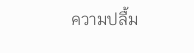ความปลื้ม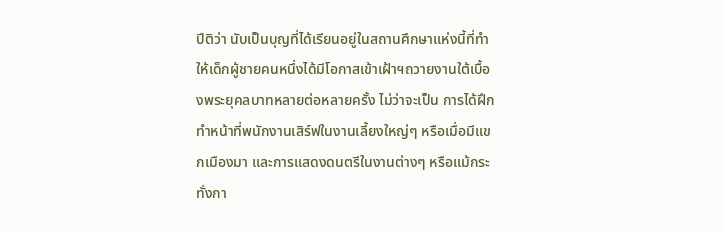ปีติว่า นับเป็นบุญที่ได้เรียนอยู่ในสถานศึกษาแห่งนี้ที่ทำให้เด็กผู้ชายคนหนึ่งได้มีโอกาสเข้าเฝ้าฯถวายงานใต้เบื้องพระยุคลบาทหลายต่อหลายครั้ง ไม่ว่าจะเป็น การได้ฝึกทำหน้าที่พนักงานเสิร์ฟในงานเลี้ยงใหญ่ๆ หรือเมื่อมีแขกเมืองมา และการแสดงดนตรีในงานต่างๆ หรือแม้กระทั่งกา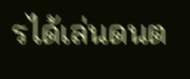รได้เล่นดนต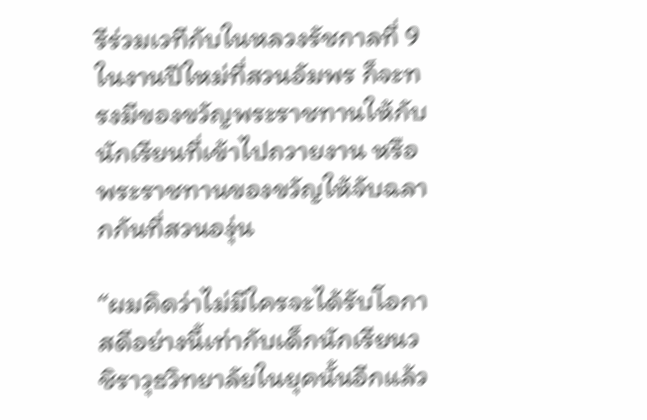รีร่วมเวทีกับในหลวงรัชกาลที่ 9 ในงานปีใหม่ที่สวนอัมพร ก็จะทรงมีของขวัญพระราชทานให้กับนักเรียนที่เข้าไปถวายงาน หรือพระราชทานของขวัญให้จับฉลากกันที่สวนองุ่น

“ผมคิดว่าไม่มีใครจะได้รับโอกาสดีอย่างนี้เท่ากับเด็กนักเรียนวชิราวุธวิทยาลัยในยุคนั้นอีกแล้ว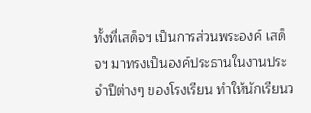ทั้งที่เสด็จฯ เป็นการส่วนพระองค์ เสด็จฯ มาทรงเป็นองค์ประธานในงานประจำปีต่างๆ ของโรงเรียน ทำให้นักเรียนว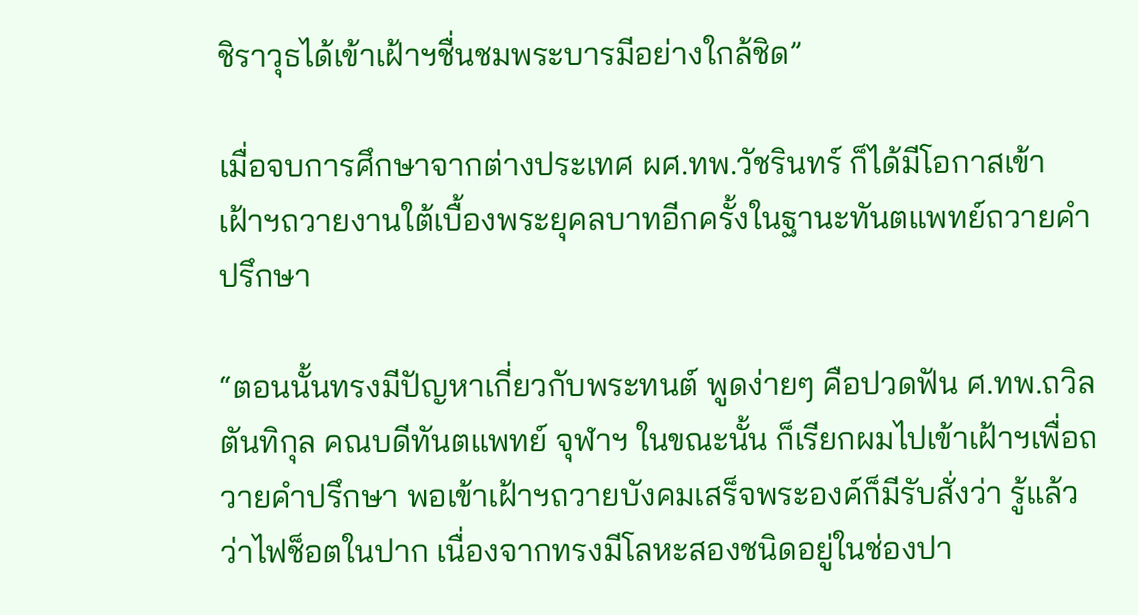ชิราวุธได้เข้าเฝ้าฯชื่นชมพระบารมีอย่างใกล้ชิด”

เมื่อจบการศึกษาจากต่างประเทศ ผศ.ทพ.วัชรินทร์ ก็ได้มีโอกาสเข้าเฝ้าฯถวายงานใต้เบื้องพระยุคลบาทอีกครั้งในฐานะทันตแพทย์ถวายคำปรึกษา

“ตอนนั้นทรงมีปัญหาเกี่ยวกับพระทนต์ พูดง่ายๆ คือปวดฟัน ศ.ทพ.ถวิล ตันทิกุล คณบดีทันตแพทย์ จุฬาฯ ในขณะนั้น ก็เรียกผมไปเข้าเฝ้าฯเพื่อถวายคำปรึกษา พอเข้าเฝ้าฯถวายบังคมเสร็จพระองค์ก็มีรับสั่งว่า รู้แล้วว่าไฟช็อตในปาก เนื่องจากทรงมีโลหะสองชนิดอยู่ในช่องปา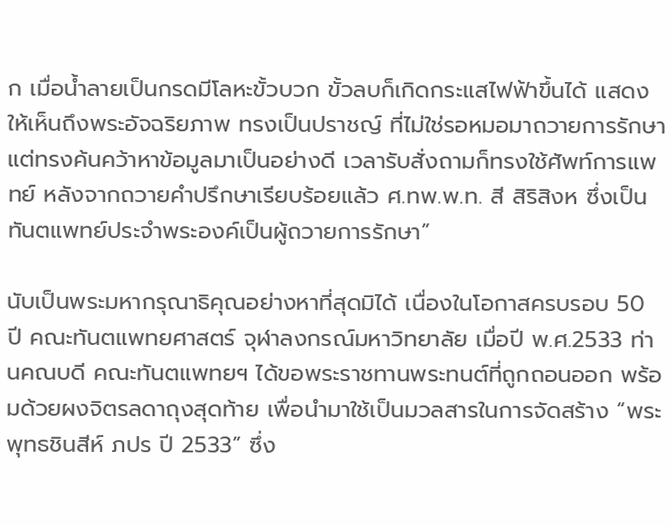ก เมื่อน้ำลายเป็นกรดมีโลหะขั้วบวก ขั้วลบก็เกิดกระแสไฟฟ้าขึ้นได้ แสดงให้เห็นถึงพระอัจฉริยภาพ ทรงเป็นปราชญ์ ที่ไม่ใช่รอหมอมาถวายการรักษาแต่ทรงค้นคว้าหาข้อมูลมาเป็นอย่างดี เวลารับสั่งถามก็ทรงใช้ศัพท์การแพทย์ หลังจากถวายคำปรึกษาเรียบร้อยแล้ว ศ.ทพ.พ.ท. สี สิริสิงห ซึ่งเป็นทันตแพทย์ประจำพระองค์เป็นผู้ถวายการรักษา”

นับเป็นพระมหากรุณาธิคุณอย่างหาที่สุดมิได้ เนื่องในโอกาสครบรอบ 50 ปี คณะทันตแพทยศาสตร์ จุฬาลงกรณ์มหาวิทยาลัย เมื่อปี พ.ศ.2533 ท่านคณบดี คณะทันตแพทยฯ ได้ขอพระราชทานพระทนต์ที่ถูกถอนออก พร้อมด้วยผงจิตรลดาถุงสุดท้าย เพื่อนำมาใช้เป็นมวลสารในการจัดสร้าง “พระพุทธชินสีห์ ภปร ปี 2533” ซึ่ง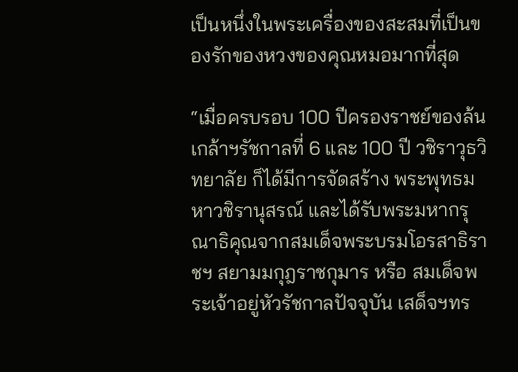เป็นหนึ่งในพระเครื่องของสะสมที่เป็นของรักของหวงของคุณหมอมากที่สุด

“เมื่อครบรอบ 100 ปีครองราชย์ของล้นเกล้าฯรัชกาลที่ 6 และ 100 ปี วชิราวุธวิทยาลัย ก็ได้มีการจัดสร้าง พระพุทธมหาวชิรานุสรณ์ และได้รับพระมหากรุณาธิคุณจากสมเด็จพระบรมโอรสาธิราชฯ สยามมกุฎราชกุมาร หรือ สมเด็จพระเจ้าอยู่หัวรัชกาลปัจจุบัน เสด็จฯทร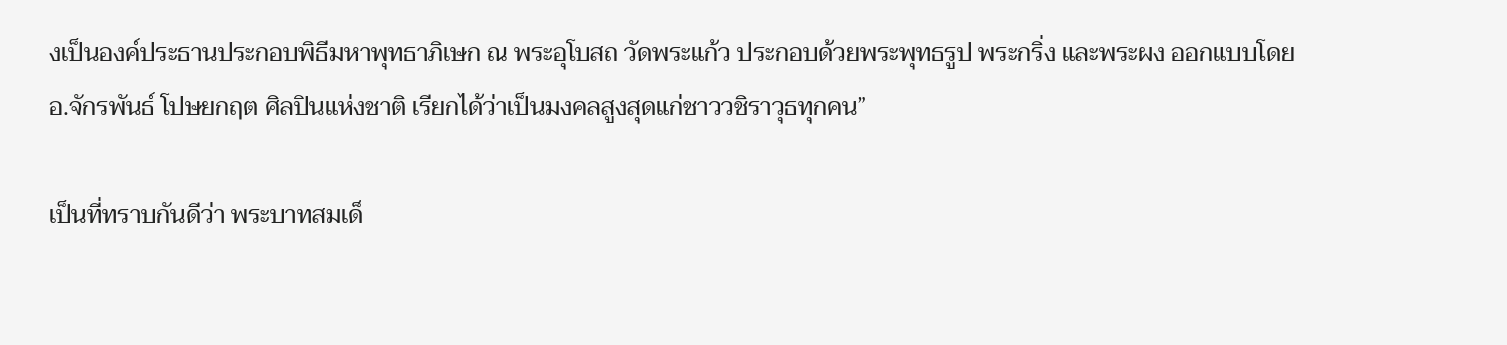งเป็นองค์ประธานประกอบพิธีมหาพุทธาภิเษก ณ พระอุโบสถ วัดพระแก้ว ประกอบด้วยพระพุทธรูป พระกริ่ง และพระผง ออกแบบโดย อ.จักรพันธ์ โปษยกฤต ศิลปินแห่งชาติ เรียกได้ว่าเป็นมงคลสูงสุดแก่ชาววชิราวุธทุกคน”

เป็นที่ทราบกันดีว่า พระบาทสมเด็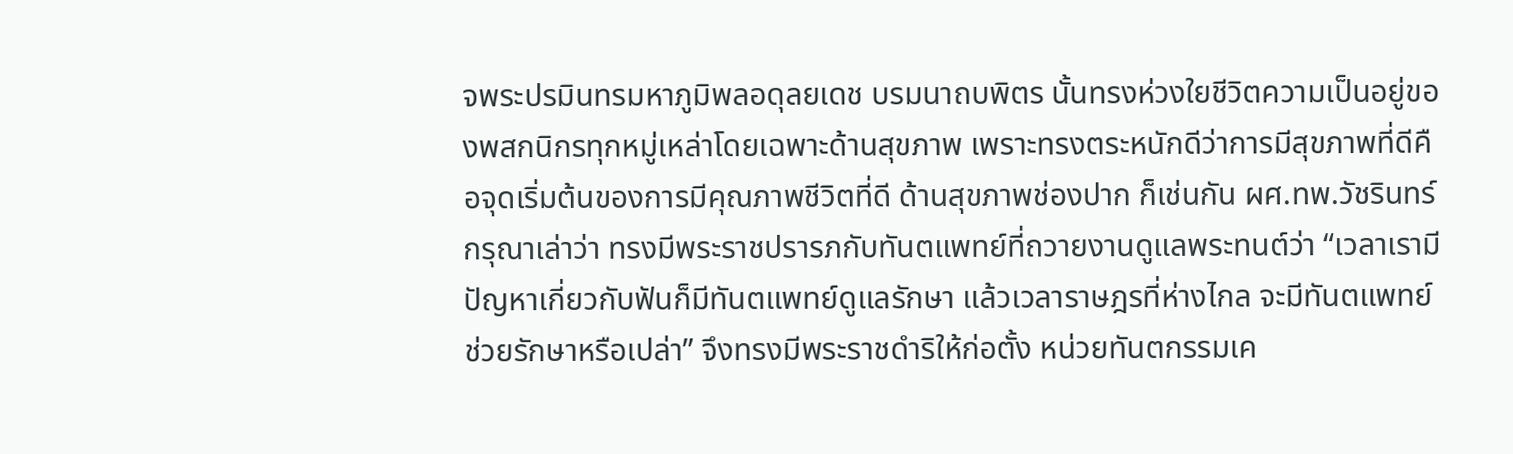จพระปรมินทรมหาภูมิพลอดุลยเดช บรมนาถบพิตร นั้นทรงห่วงใยชีวิตความเป็นอยู่ของพสกนิกรทุกหมู่เหล่าโดยเฉพาะด้านสุขภาพ เพราะทรงตระหนักดีว่าการมีสุขภาพที่ดีคือจุดเริ่มต้นของการมีคุณภาพชีวิตที่ดี ด้านสุขภาพช่องปาก ก็เช่นกัน ผศ.ทพ.วัชรินทร์ กรุณาเล่าว่า ทรงมีพระราชปรารภกับทันตแพทย์ที่ถวายงานดูแลพระทนต์ว่า “เวลาเรามีปัญหาเกี่ยวกับฟันก็มีทันตแพทย์ดูแลรักษา แล้วเวลาราษฎรที่ห่างไกล จะมีทันตแพทย์ช่วยรักษาหรือเปล่า” จึงทรงมีพระราชดำริให้ก่อตั้ง หน่วยทันตกรรมเค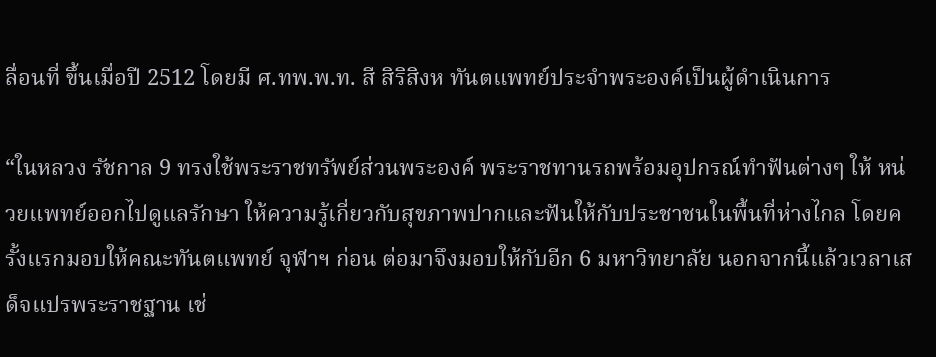ลื่อนที่ ขึ้นเมื่อปี 2512 โดยมี ศ.ทพ.พ.ท. สี สิริสิงห ทันตแพทย์ประจำพระองค์เป็นผู้ดำเนินการ

“ในหลวง รัชกาล 9 ทรงใช้พระราชทรัพย์ส่วนพระองค์ พระราชทานรถพร้อมอุปกรณ์ทำฟันต่างๆ ให้ หน่วยแพทย์ออกไปดูแลรักษา ให้ความรู้เกี่ยวกับสุขภาพปากและฟันให้กับประชาชนในพื้นที่ห่างไกล โดยครั้งแรกมอบให้คณะทันตแพทย์ จุฬาฯ ก่อน ต่อมาจึงมอบให้กับอีก 6 มหาวิทยาลัย นอกจากนี้แล้วเวลาเสด็จแปรพระราชฐาน เช่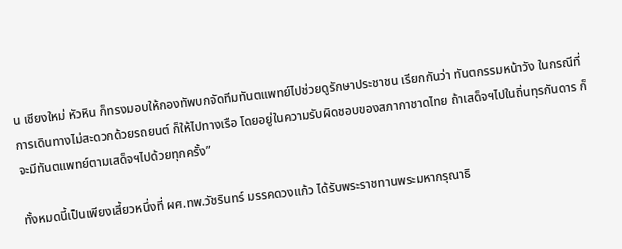น เชียงใหม่ หัวหิน ก็ทรงมอบให้กองทัพบกจัดทีมทันตแพทย์ไปช่วยดูรักษาประชาชน เรียกกันว่า ทันตกรรมหน้าวัง ในกรณีที่การเดินทางไม่สะดวกด้วยรถยนต์ ก็ให้ไปทางเรือ โดยอยู่ในความรับผิดชอบของสภากาชาดไทย ถ้าเสด็จฯไปในถิ่นทุรกันดาร ก็จะมีทันตแพทย์ตามเสด็จฯไปด้วยทุกครั้ง”

ทั้งหมดนี้เป็นเพียงเสี้ยวหนึ่งที่ ผศ.ทพ.วัชรินทร์ มรรคดวงแก้ว ได้รับพระราชทานพระมหากรุณาธิ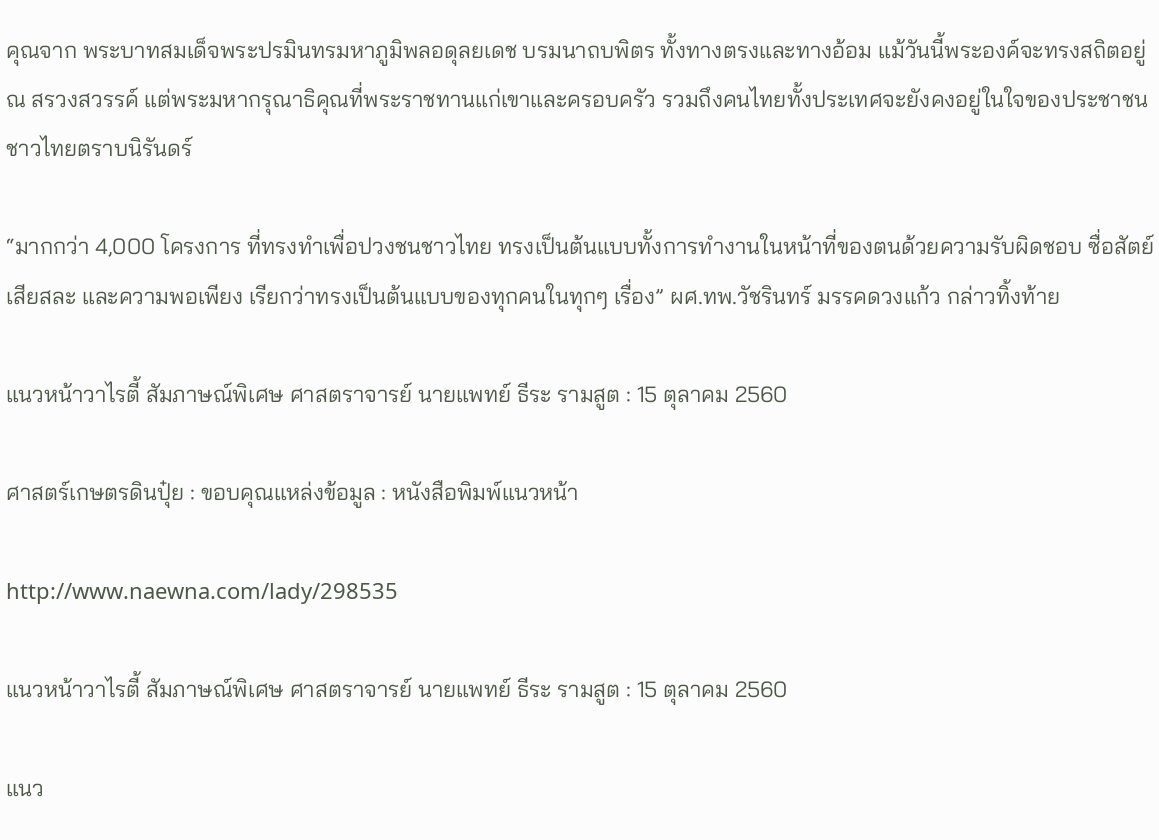คุณจาก พระบาทสมเด็จพระปรมินทรมหาภูมิพลอดุลยเดช บรมนาถบพิตร ทั้งทางตรงและทางอ้อม แม้วันนี้พระองค์จะทรงสถิตอยู่ ณ สรวงสวรรค์ แต่พระมหากรุณาธิคุณที่พระราชทานแก่เขาและครอบครัว รวมถึงคนไทยทั้งประเทศจะยังคงอยู่ในใจของประชาชนชาวไทยตราบนิรันดร์

“มากกว่า 4,000 โครงการ ที่ทรงทำเพื่อปวงชนชาวไทย ทรงเป็นต้นแบบทั้งการทำงานในหน้าที่ของตนด้วยความรับผิดชอบ ซื่อสัตย์ เสียสละ และความพอเพียง เรียกว่าทรงเป็นต้นแบบของทุกคนในทุกๆ เรื่อง” ผศ.ทพ.วัชรินทร์ มรรคดวงแก้ว กล่าวทิ้งท้าย

แนวหน้าวาไรตี้ สัมภาษณ์พิเศษ ศาสตราจารย์ นายแพทย์ ธีระ รามสูต : 15 ตุลาคม 2560

ศาสตร์เกษตรดินปุ๋ย : ขอบคุณแหล่งข้อมูล : หนังสือพิมพ์แนวหน้า

http://www.naewna.com/lady/298535

แนวหน้าวาไรตี้ สัมภาษณ์พิเศษ ศาสตราจารย์ นายแพทย์ ธีระ รามสูต : 15 ตุลาคม 2560

แนว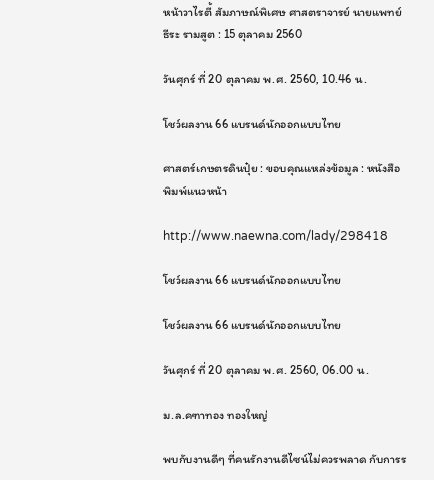หน้าวาไรตี้ สัมภาษณ์พิเศษ ศาสตราจารย์ นายแพทย์ ธีระ รามสูต : 15 ตุลาคม 2560

วันศุกร์ ที่ 20 ตุลาคม พ.ศ. 2560, 10.46 น.

โชว์ผลงาน 66 แบรนด์นักออกแบบไทย

ศาสตร์เกษตรดินปุ๋ย : ขอบคุณแหล่งข้อมูล : หนังสือพิมพ์แนวหน้า

http://www.naewna.com/lady/298418

โชว์ผลงาน 66 แบรนด์นักออกแบบไทย

โชว์ผลงาน 66 แบรนด์นักออกแบบไทย

วันศุกร์ ที่ 20 ตุลาคม พ.ศ. 2560, 06.00 น.

ม.ล.คฑาทอง ทองใหญ่

พบกับงานดีๆ ที่คนรักงานดีไซน์ไม่ควรพลาด กับการร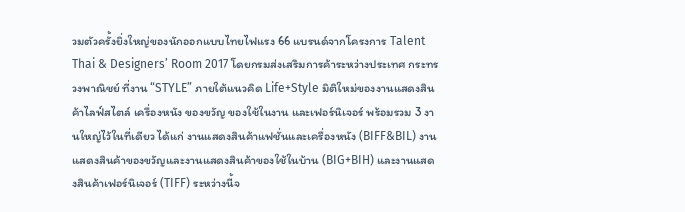วมตัวครั้งยิ่งใหญ่ของนักออกแบบไทยไฟแรง 66 แบรนด์จากโครงการ Talent Thai & Designers’ Room 2017 โดยกรมส่งเสริมการค้าระหว่างประเทศ กระทรวงพาณิชย์ ที่งาน “STYLE” ภายใต้แนวคิด Life+Style มิติใหม่ของงานแสดงสินค้าไลฟ์สไตล์ เครื่องหนัง ของขวัญ ของใช้ในงาน และเฟอร์นิเจอร์ พร้อมรวม 3 งานใหญ่ไว้ในที่เดียว ได้แก่ งานแสดงสินค้าแฟชั่นและเครื่องหนัง (BIFF&BIL) งานแสดงสินค้าของขวัญและงานแสดงสินค้าของใช้ในบ้าน (BIG+BIH) และงานแสดงสินค้าเฟอร์นิเจอร์ (TIFF) ระหว่างนี้จ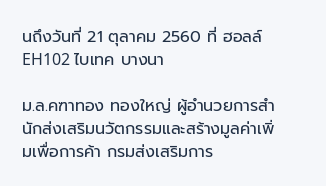นถึงวันที่ 21 ตุลาคม 2560 ที่ ฮอลล์ EH102 ไบเทค บางนา

ม.ล.คฑาทอง ทองใหญ่ ผู้อำนวยการสํานักส่งเสริมนวัตกรรมและสร้างมูลค่าเพิ่มเพื่อการค้า กรมส่งเสริมการ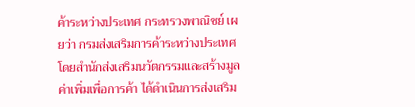ค้าระหว่างประเทศ กระทรวงพาณิชย์ เผยว่า กรมส่งเสริมการค้าระหว่างประเทศ โดยสำนักส่งเสริมนวัตกรรมและสร้างมูลค่าเพิ่มเพื่อการค้า ได้ดำเนินการส่งเสริม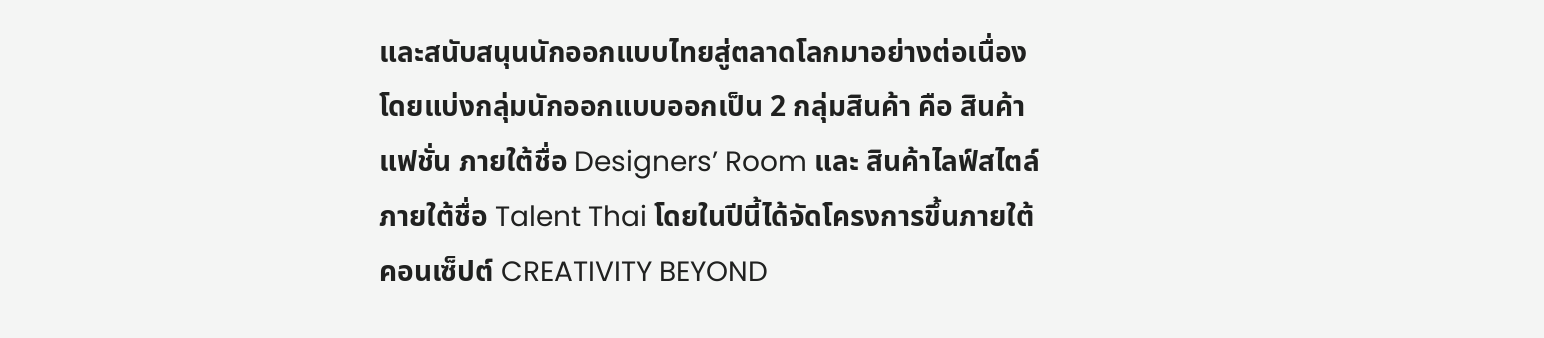และสนับสนุนนักออกแบบไทยสู่ตลาดโลกมาอย่างต่อเนื่อง โดยแบ่งกลุ่มนักออกแบบออกเป็น 2 กลุ่มสินค้า คือ สินค้าแฟชั่น ภายใต้ชื่อ Designers’ Room และ สินค้าไลฟ์สไตล์ ภายใต้ชื่อ Talent Thai โดยในปีนี้ได้จัดโครงการขึ้นภายใต้คอนเซ็ปต์ CREATIVITY BEYOND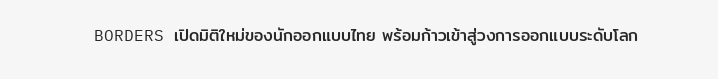BORDERS เปิดมิติใหม่ของนักออกแบบไทย พร้อมก้าวเข้าสู่วงการออกแบบระดับโลก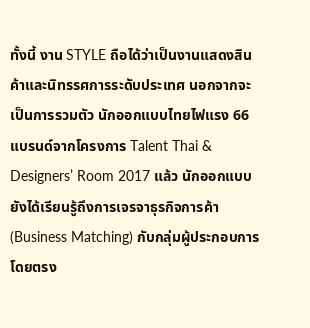ทั้งนี้ งาน STYLE ถือได้ว่าเป็นงานแสดงสินค้าและนิทรรศการระดับประเทศ นอกจากจะเป็นการรวมตัว นักออกแบบไทยไฟแรง 66 แบรนด์จากโครงการ Talent Thai & Designers’ Room 2017 แล้ว นักออกแบบยังได้เรียนรู้ถึงการเจรจาธุรกิจการค้า (Business Matching) กับกลุ่มผู้ประกอบการโดยตรง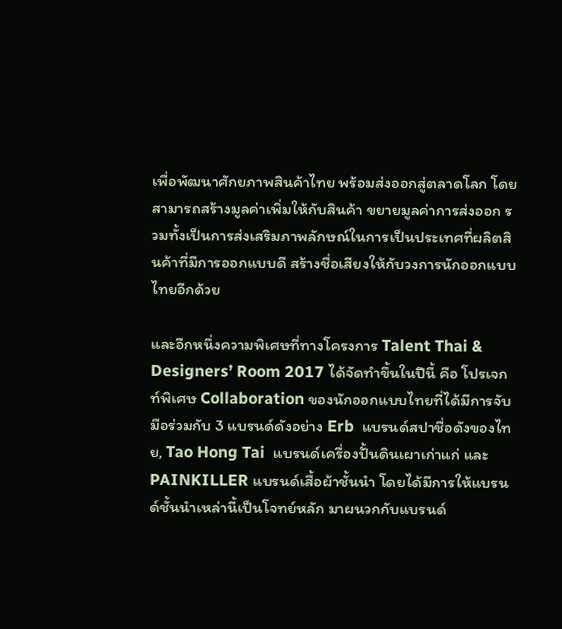เพื่อพัฒนาศักยภาพสินค้าไทย พร้อมส่งออกสู่ตลาดโลก โดยสามารถสร้างมูลค่าเพิ่มให้กับสินค้า ขยายมูลค่าการส่งออก รวมทั้งเป็นการส่งเสริมภาพลักษณ์ในการเป็นประเทศที่ผลิตสินค้าที่มีการออกแบบดี สร้างชื่อเสียงให้กับวงการนักออกแบบไทยอีกด้วย

และอีกหนึ่งความพิเศษที่ทางโครงการ Talent Thai & Designers’ Room 2017 ได้จัดทำขึ้นในปีนี้ คือ โปรเจกท์พิเศษ Collaboration ของนักออกแบบไทยที่ได้มีการจับมือร่วมกับ 3 แบรนด์ดังอย่าง Erb  แบรนด์สปาชื่อดังของไทย, Tao Hong Tai  แบรนด์เครื่องปั้นดินเผาเก่าแก่ และ PAINKILLER แบรนด์เสื้อผ้าชั้นนำ โดยได้มีการให้แบรนด์ชั้นนำเหล่านี้เป็นโจทย์หลัก มาผนวกกับแบรนด์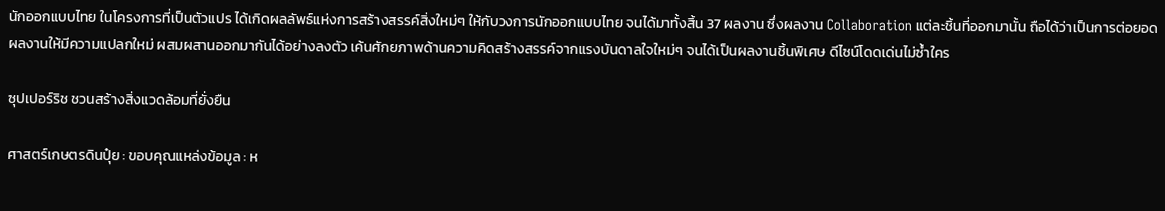นักออกแบบไทย ในโครงการที่เป็นตัวแปร ได้เกิดผลลัพธ์แห่งการสร้างสรรค์สิ่งใหม่ๆ ให้กับวงการนักออกแบบไทย จนได้มาทั้งสิ้น 37 ผลงาน ซึ่งผลงาน Collaboration แต่ละชิ้นที่ออกมานั้น ถือได้ว่าเป็นการต่อยอดผลงานให้มีความแปลกใหม่ ผสมผสานออกมากันได้อย่างลงตัว เค้นศักยภาพด้านความคิดสร้างสรรค์จากแรงบันดาลใจใหม่ๆ จนได้เป็นผลงานชิ้นพิเศษ ดีไซน์โดดเด่นไม่ซ้ำใคร

ซุปเปอร์ริช ชวนสร้างสิ่งแวดล้อมที่ยั่งยืน

ศาสตร์เกษตรดินปุ๋ย : ขอบคุณแหล่งข้อมูล : ห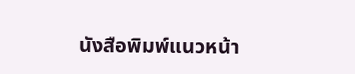นังสือพิมพ์แนวหน้า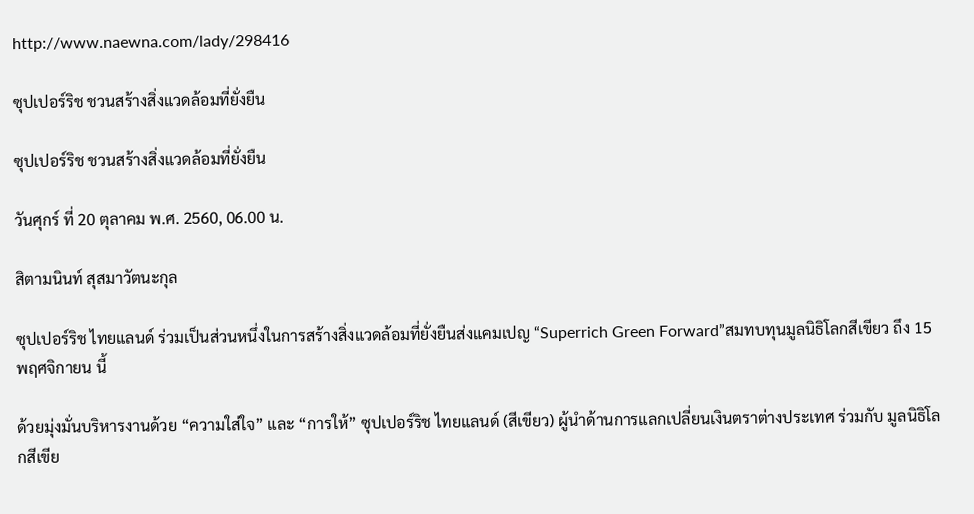http://www.naewna.com/lady/298416

ซุปเปอร์ริช ชวนสร้างสิ่งแวดล้อมที่ยั่งยืน

ซุปเปอร์ริช ชวนสร้างสิ่งแวดล้อมที่ยั่งยืน

วันศุกร์ ที่ 20 ตุลาคม พ.ศ. 2560, 06.00 น.

สิตามนินท์ สุสมาวัตนะกุล

ซุปเปอร์ริช ไทยแลนด์ ร่วมเป็นส่วนหนึ่งในการสร้างสิ่งแวดล้อมที่ยั่งยืนส่งแคมเปญ “Superrich Green Forward”สมทบทุนมูลนิธิโลกสีเขียว ถึง 15 พฤศจิกายน นี้

ด้วยมุ่งมั่นบริหารงานด้วย “ความใส่ใจ” และ “การให้” ซุปเปอร์ริช ไทยแลนด์ (สีเขียว) ผู้นำด้านการแลกเปลี่ยนเงินตราต่างประเทศ ร่วมกับ มูลนิธิโลกสีเขีย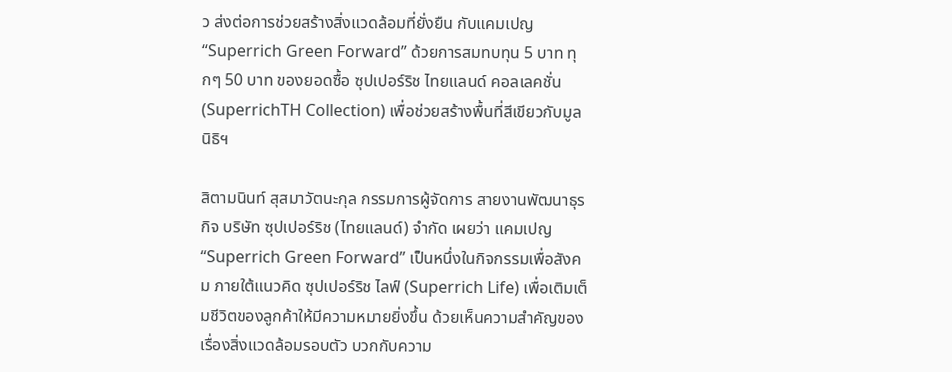ว ส่งต่อการช่วยสร้างสิ่งแวดล้อมที่ยั่งยืน กับแคมเปญ “Superrich Green Forward” ด้วยการสมทบทุน 5 บาท ทุกๆ 50 บาท ของยอดซื้อ ซุปเปอร์ริช ไทยแลนด์ คอลเลคชั่น (SuperrichTH Collection) เพื่อช่วยสร้างพื้นที่สีเขียวกับมูลนิธิฯ

สิตามนินท์ สุสมาวัตนะกุล กรรมการผู้จัดการ สายงานพัฒนาธุรกิจ บริษัท ซุปเปอร์ริช (ไทยแลนด์) จำกัด เผยว่า แคมเปญ “Superrich Green Forward” เป็นหนึ่งในกิจกรรมเพื่อสังคม ภายใต้แนวคิด ซุปเปอร์ริช ไลฟ์ (Superrich Life) เพื่อเติมเต็มชีวิตของลูกค้าให้มีความหมายยิ่งขึ้น ด้วยเห็นความสำคัญของเรื่องสิ่งแวดล้อมรอบตัว บวกกับความ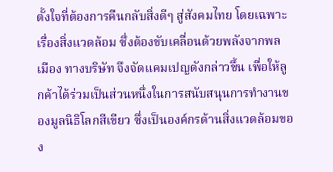ตั้งใจที่ต้องการคืนกลับสิ่งดีๆ สู่สังคมไทย โดยเฉพาะเรื่องสิ่งแวดล้อม ซึ่งต้องขับเคลื่อนด้วยพลังจากพลเมือง ทางบริษัท จึงจัดแคมเปญดังกล่าวขึ้น เพื่อให้ลูกค้าได้ร่วมเป็นส่วนหนึ่งในการสนับสนุนการทำงานของมูลนิธิโลกสีเขียว ซึ่งเป็นองค์กรด้านสิ่งแวดล้อมของ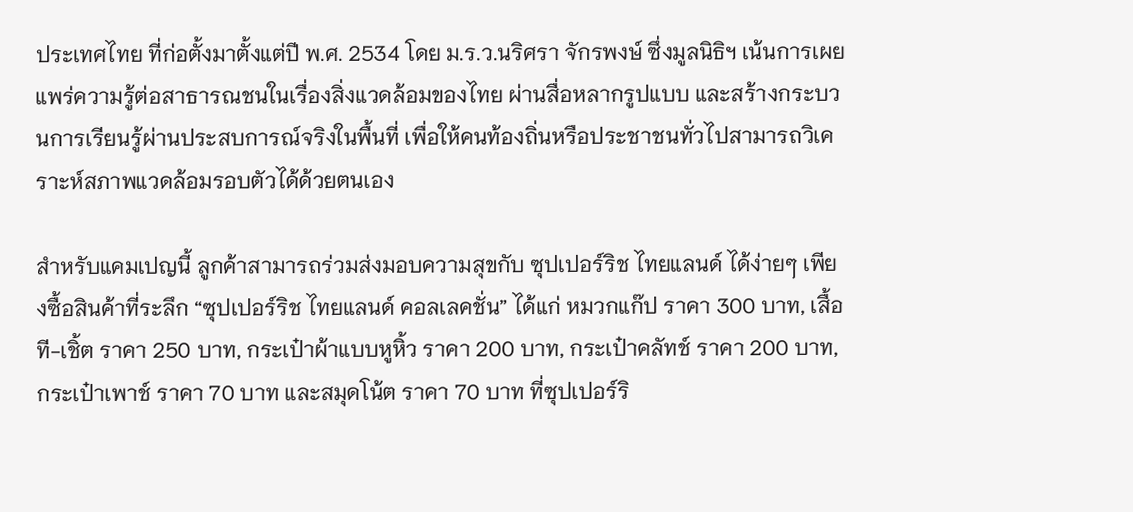ประเทศไทย ที่ก่อตั้งมาตั้งแต่ปี พ.ศ. 2534 โดย ม.ร.ว.นริศรา จักรพงษ์ ซึ่งมูลนิธิฯ เน้นการเผยแพร่ความรู้ต่อสาธารณชนในเรื่องสิ่งแวดล้อมของไทย ผ่านสื่อหลากรูปแบบ และสร้างกระบวนการเรียนรู้ผ่านประสบการณ์จริงในพื้นที่ เพื่อให้คนท้องถิ่นหรือประชาชนทั่วไปสามารถวิเคราะห์สภาพแวดล้อมรอบตัวได้ด้วยตนเอง

สำหรับแคมเปญนี้ ลูกค้าสามารถร่วมส่งมอบความสุขกับ ซุปเปอร์ริช ไทยแลนด์ ได้ง่ายๆ เพียงซื้อสินค้าที่ระลึก “ซุปเปอร์ริช ไทยแลนด์ คอลเลคชั่น” ได้แก่ หมวกแก๊ป ราคา 300 บาท, เสื้อที-เชิ้ต ราคา 250 บาท, กระเป๋าผ้าแบบหูหิ้ว ราคา 200 บาท, กระเป๋าคลัทช์ ราคา 200 บาท, กระเป๋าเพาช์ ราคา 70 บาท และสมุดโน้ต ราคา 70 บาท ที่ซุปเปอร์ริ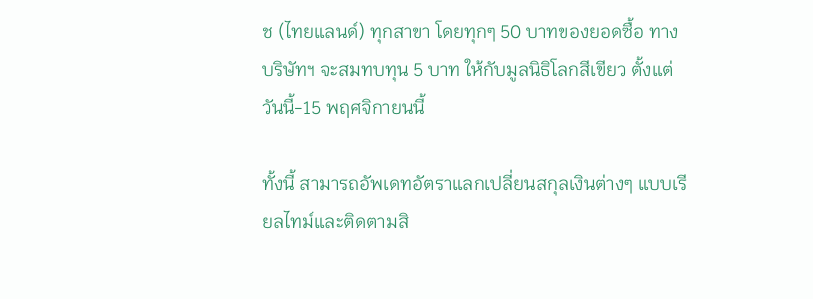ช (ไทยแลนด์) ทุกสาขา โดยทุกๆ 50 บาทของยอดซื้อ ทางบริษัทฯ จะสมทบทุน 5 บาท ให้กับมูลนิธิโลกสีเขียว ตั้งแต่วันนี้-15 พฤศจิกายนนี้

ทั้งนี้ สามารถอัพเดทอัตราแลกเปลี่ยนสกุลเงินต่างๆ แบบเรียลไทม์และติดตามสิ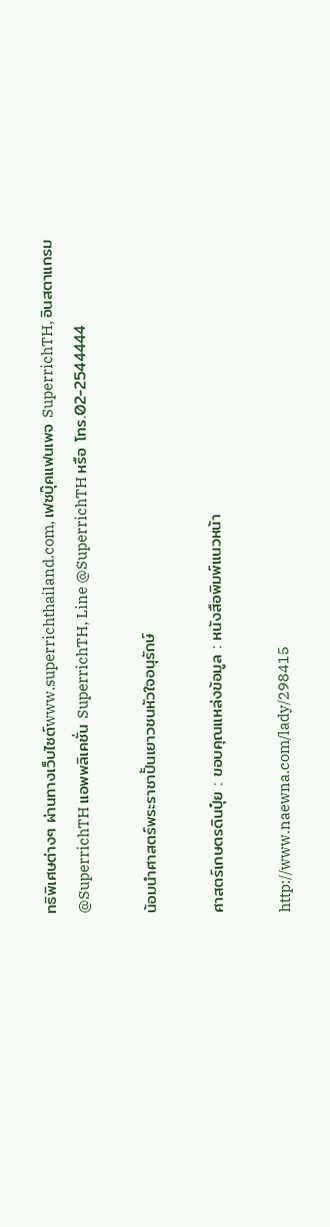ทธิพิเศษต่างๆ ผ่านทางเว็บไซต์www.superrichthailand.com, เฟซบุ๊คแฟนเพจ SuperrichTH, อินสตาแกรม @SuperrichTH แอพพลิเคชั่น SuperrichTH, Line @SuperrichTH หรือ โทร.02-2544444

น้อมนำศาสตร์พระราชาปั้นเยาวชนหัวใจอนุรักษ์

ศาสตร์เกษตรดินปุ๋ย : ขอบคุณแหล่งข้อมูล : หนังสือพิมพ์แนวหน้า

http://www.naewna.com/lady/298415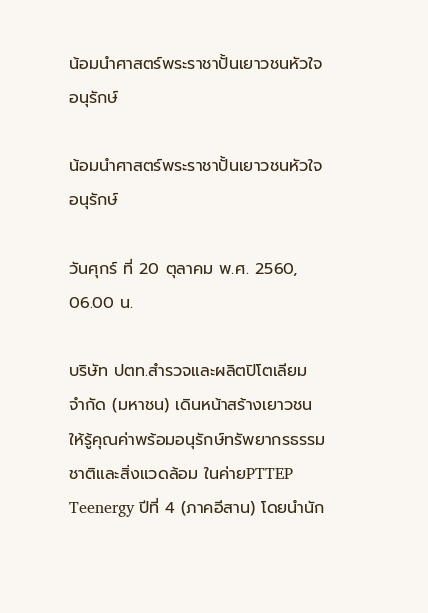น้อมนำศาสตร์พระราชาปั้นเยาวชนหัวใจอนุรักษ์

น้อมนำศาสตร์พระราชาปั้นเยาวชนหัวใจอนุรักษ์

วันศุกร์ ที่ 20 ตุลาคม พ.ศ. 2560, 06.00 น.

บริษัท ปตท.สำรวจและผลิตปิโตเลียม จำกัด (มหาชน) เดินหน้าสร้างเยาวชนให้รู้คุณค่าพร้อมอนุรักษ์ทรัพยากรธรรมชาติและสิ่งแวดล้อม ในค่ายPTTEP Teenergy ปีที่ 4 (ภาคอีสาน) โดยนำนัก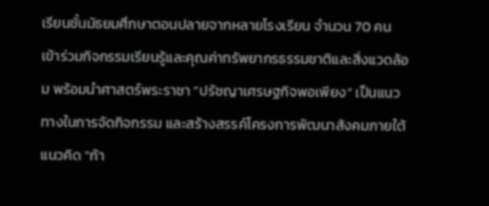เรียนชั้นมัธยมศึกษาตอนปลายจากหลายโรงเรียน จำนวน 70 คน เข้าร่วมกิจกรรมเรียนรู้และคุณค่าทรัพยากรธรรมชาติและสิ่งแวดล้อม พร้อมนำศาสตร์พระราชา “ปรัชญาเศรษฐกิจพอเพียง” เป็นแนวทางในการจัดกิจกรรม และสร้างสรรค์โครงการพัฒนาสังคมภายใต้แนวคิด “ก้า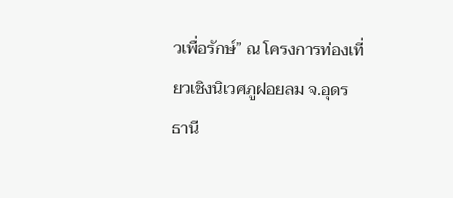วเพื่อรักษ์” ณ โครงการท่องเที่ยวเชิงนิเวศภูฝอยลม จ.อุดรธานี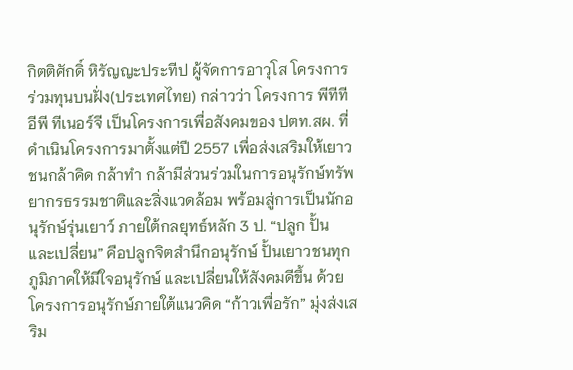กิตติศักดิ์ หิรัญญะประทีป ผู้จัดการอาวุโส โครงการร่วมทุนบนฝั่ง(ประเทศไทย) กล่าวว่า โครงการ พีทีทีอีพี ทีเนอร์จี เป็นโครงการเพื่อสังคมของ ปตท.สผ. ที่ดำเนินโครงการมาตั้งแต่ปี 2557 เพื่อส่งเสริมให้เยาวชนกล้าคิด กล้าทำ กล้ามีส่วนร่วมในการอนุรักษ์ทรัพยากรธรรมชาติและสิ่งแวดล้อม พร้อมสู่การเป็นนักอนุรักษ์รุ่นเยาว์ ภายใต้กลยุทธ์หลัก 3 ป. “ปลูก ปั้น และเปลี่ยน” คือปลูกจิตสำนึกอนุรักษ์ ปั้นเยาวชนทุกภูมิภาคให้มีใจอนุรักษ์ และเปลี่ยนให้สังคมดีขึ้น ด้วยโครงการอนุรักษ์ภายใต้แนวคิด “ก้าวเพื่อรัก” มุ่งส่งเสริม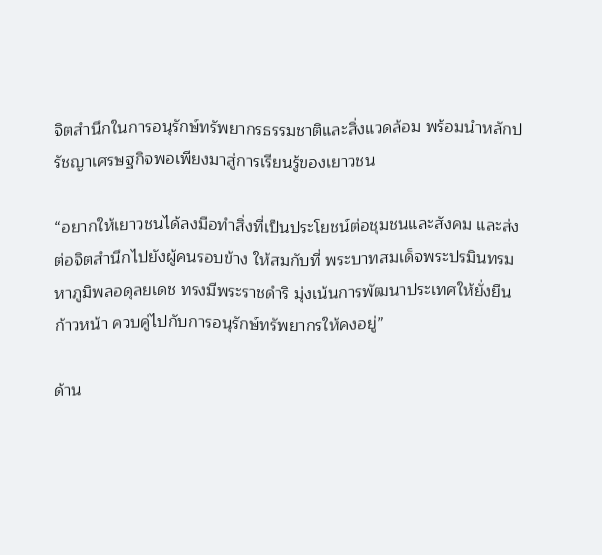จิตสำนึกในการอนุรักษ์ทรัพยากรธรรมชาติและสิ่งแวดล้อม พร้อมนำหลักปรัชญาเศรษฐกิจพอเพียงมาสู่การเรียนรู้ของเยาวชน

“อยากให้เยาวชนได้ลงมือทำสิ่งที่เป็นประโยชน์ต่อชุมชนและสังคม และส่งต่อจิตสำนึกไปยังผู้คนรอบข้าง ให้สมกับที่ พระบาทสมเด็จพระปรมินทรมหาภูมิพลอดุลยเดช ทรงมีพระราชดำริ มุ่งเน้นการพัฒนาประเทศให้ยั่งยืนก้าวหน้า ควบคู่ไปกับการอนุรักษ์ทรัพยากรให้คงอยู่”

ด้าน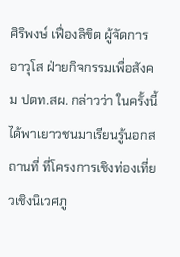ศิริพงษ์ เฟื่องลิขิต ผู้จัดการอาวุโส ฝ่ายกิจกรรมเพื่อสังคม ปตท.สผ. กล่าวว่า ในครั้งนี้ได้พาเยาวชนมาเรียนรู้นอกสถานที่ ที่โครงการเชิงท่องเที่ยวเชิงนิเวศภู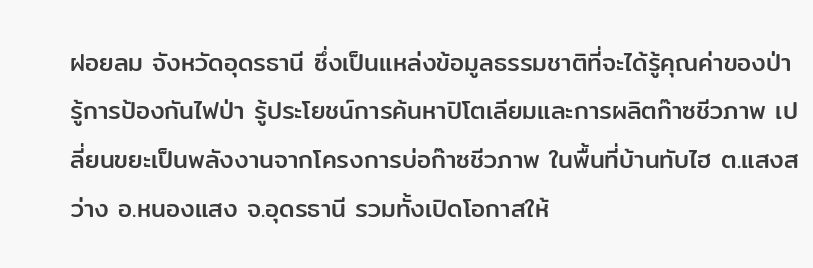ฝอยลม จังหวัดอุดรธานี ซึ่งเป็นแหล่งข้อมูลธรรมชาติที่จะได้รู้คุณค่าของป่า รู้การป้องกันไฟป่า รู้ประโยชน์การค้นหาปิโตเลียมและการผลิตก๊าซชีวภาพ เปลี่ยนขยะเป็นพลังงานจากโครงการบ่อก๊าซชีวภาพ ในพื้นที่บ้านทับไฮ ต.แสงสว่าง อ.หนองแสง จ.อุดรธานี รวมทั้งเปิดโอกาสให้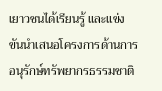เยาวชนได้เรียนรู้ และแข่งขันนำเสนอโครงการด้านการอนุรักษ์ทรัพยากรธรรมชาติ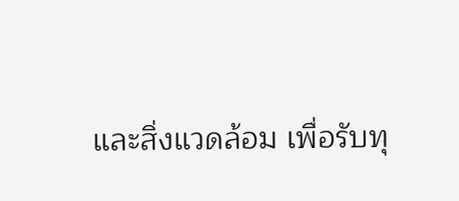และสิ่งแวดล้อม เพื่อรับทุ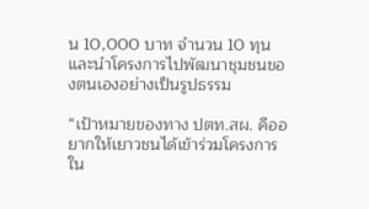น 10,000 บาท จำนวน 10 ทุน และนำโครงการไปพัฒนาชุมชนของตนเองอย่างเป็นรูปธรรม

“เป้าหมายของทาง ปตท.สผ. คืออยากให้เยาวชนได้เข้าร่วมโครงการใน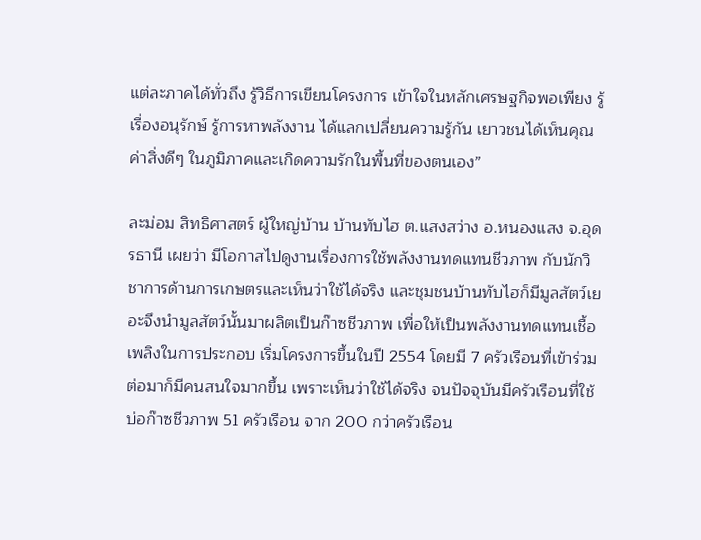แต่ละภาคได้ทั่วถึง รู้วิธีการเขียนโครงการ เข้าใจในหลักเศรษฐกิจพอเพียง รู้เรื่องอนุรักษ์ รู้การหาพลังงาน ได้แลกเปลี่ยนความรู้กัน เยาวชนได้เห็นคุณค่าสิ่งดีๆ ในภูมิภาคและเกิดความรักในพื้นที่ของตนเอง”

ละม่อม สิทธิศาสตร์ ผู้ใหญ่บ้าน บ้านทับไฮ ต.แสงสว่าง อ.หนองแสง จ.อุดรธานี เผยว่า มีโอกาสไปดูงานเรื่องการใช้พลังงานทดแทนชีวภาพ กับนักวิชาการด้านการเกษตรและเห็นว่าใช้ได้จริง และชุมชนบ้านทับไฮก็มีมูลสัตว์เยอะจึงนำมูลสัตว์นั้นมาผลิตเป็นก๊าซชีวภาพ เพื่อให้เป็นพลังงานทดแทนเชื้อเพลิงในการประกอบ เริ่มโครงการขึ้นในปี 2554 โดยมี 7 ครัวเรือนที่เข้าร่วม ต่อมาก็มีคนสนใจมากขึ้น เพราะเห็นว่าใช้ได้จริง จนปัจจุบันมีครัวเรือนที่ใช้บ่อก๊าซชีวภาพ 51 ครัวเรือน จาก 200 กว่าครัวเรือน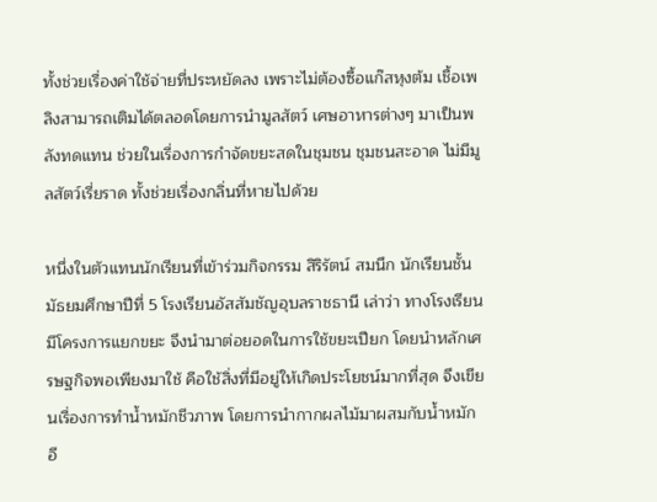ทั้งช่วยเรื่องค่าใช้จ่ายที่ประหยัดลง เพราะไม่ต้องซื้อแก๊สหุงต้ม เชื้อเพลิงสามารถเติมได้ตลอดโดยการนำมูลสัตว์ เศษอาหารต่างๆ มาเป็นพลังทดแทน ช่วยในเรื่องการกำจัดขยะสดในชุมชน ชุมชนสะอาด ไม่มีมูลสัตว์เรี่ยราด ทั้งช่วยเรื่องกลิ่นที่หายไปด้วย

หนึ่งในตัวแทนนักเรียนที่เข้าร่วมกิจกรรม สิริรัตน์ สมนึก นักเรียนชั้นมัธยมศึกษาปีที่ 5 โรงเรียนอัสสัมชัญอุบลราชธานี เล่าว่า ทางโรงเรียนมีโครงการแยกขยะ จึงนำมาต่อยอดในการใช้ขยะเปียก โดยนำหลักเศรษฐกิจพอเพียงมาใช้ คือใช้สิ่งที่มีอยู่ให้เกิดประโยชน์มากที่สุด จึงเขียนเรื่องการทำน้ำหมักชีวภาพ โดยการนำกากผลไม้มาผสมกับน้ำหมักอี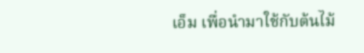เอ็ม เพื่อนำมาใช้กับต้นไม้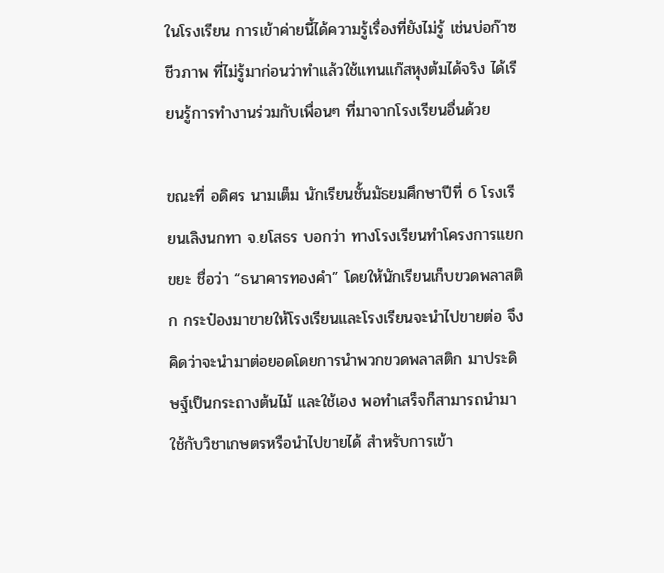ในโรงเรียน การเข้าค่ายนี้ได้ความรู้เรื่องที่ยังไม่รู้ เช่นบ่อก๊าซชีวภาพ ที่ไม่รู้มาก่อนว่าทำแล้วใช้แทนแก๊สหุงต้มได้จริง ได้เรียนรู้การทำงานร่วมกับเพื่อนๆ ที่มาจากโรงเรียนอื่นด้วย

ขณะที่ อดิศร นามเต็ม นักเรียนชั้นมัธยมศึกษาปีที่ 6 โรงเรียนเลิงนกทา จ.ยโสธร บอกว่า ทางโรงเรียนทำโครงการแยกขยะ ชื่อว่า “ธนาคารทองคำ” โดยให้นักเรียนเก็บขวดพลาสติก กระป๋องมาขายให้โรงเรียนและโรงเรียนจะนำไปขายต่อ จึงคิดว่าจะนำมาต่อยอดโดยการนำพวกขวดพลาสติก มาประดิษฐ์เป็นกระถางต้นไม้ และใช้เอง พอทำเสร็จก็สามารถนำมาใช้กับวิชาเกษตรหรือนำไปขายได้ สำหรับการเข้า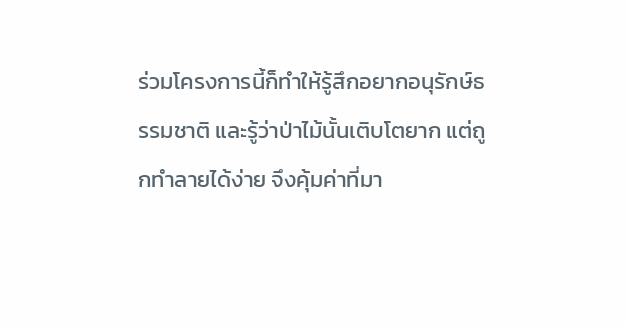ร่วมโครงการนี้ก็ทำให้รู้สึกอยากอนุรักษ์ธรรมชาติ และรู้ว่าป่าไม้นั้นเติบโตยาก แต่ถูกทำลายได้ง่าย จึงคุ้มค่าที่มา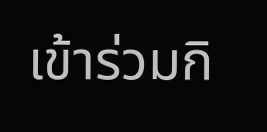เข้าร่วมกิ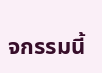จกรรมนี้